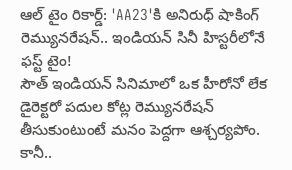ఆల్ టైం రికార్డ్: 'AA23'కి అనిరుధ్ షాకింగ్ రెమ్యునరేషన్.. ఇండియన్ సినీ హిస్టరీలోనే ఫస్ట్ టైం!
సౌత్ ఇండియన్ సినిమాలో ఒక హీరోనో లేక డైరెక్టరో పదుల కోట్ల రెమ్యునరేషన్ తీసుకుంటుంటే మనం పెద్దగా ఆశ్చర్యపోం. కానీ..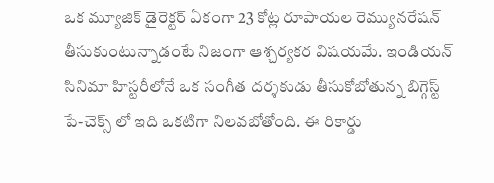ఒక మ్యూజిక్ డైరెక్టర్ ఏకంగా 23 కోట్ల రూపాయల రెమ్యునరేషన్ తీసుకుంటున్నాడంటే నిజంగా ఆశ్చర్యకర విషయమే. ఇండియన్ సినిమా హిస్టరీలోనే ఒక సంగీత దర్శకుడు తీసుకోబోతున్న బిగ్గెస్ట్ పే-చెక్స్ లో ఇది ఒకటిగా నిలవబోతోంది. ఈ రికార్డు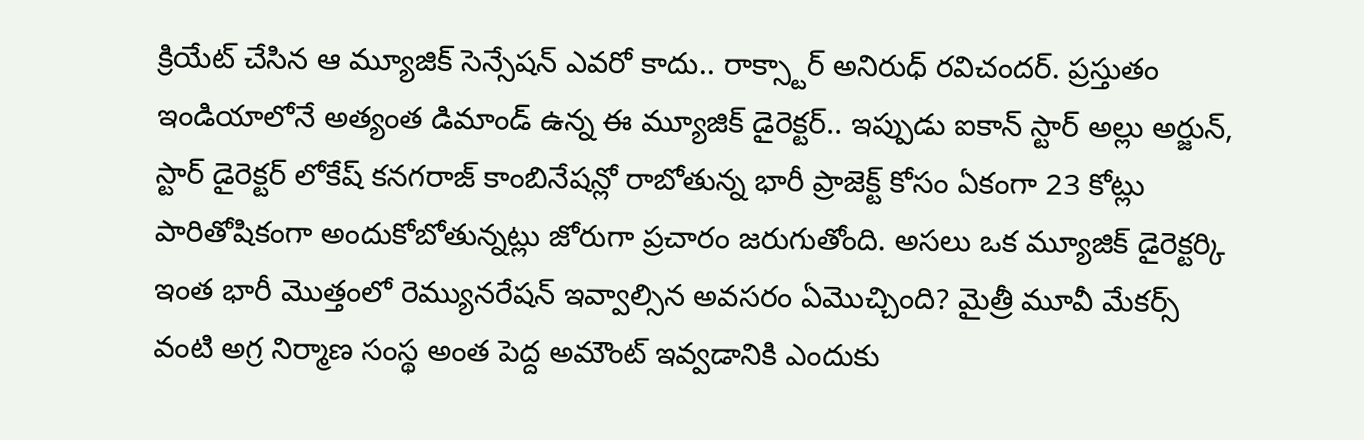క్రియేట్ చేసిన ఆ మ్యూజిక్ సెన్సేషన్ ఎవరో కాదు.. రాక్స్టార్ అనిరుధ్ రవిచందర్. ప్రస్తుతం ఇండియాలోనే అత్యంత డిమాండ్ ఉన్న ఈ మ్యూజిక్ డైరెక్టర్.. ఇప్పుడు ఐకాన్ స్టార్ అల్లు అర్జున్, స్టార్ డైరెక్టర్ లోకేష్ కనగరాజ్ కాంబినేషన్లో రాబోతున్న భారీ ప్రాజెక్ట్ కోసం ఏకంగా 23 కోట్లు పారితోషికంగా అందుకోబోతున్నట్లు జోరుగా ప్రచారం జరుగుతోంది. అసలు ఒక మ్యూజిక్ డైరెక్టర్కి ఇంత భారీ మొత్తంలో రెమ్యునరేషన్ ఇవ్వాల్సిన అవసరం ఏమొచ్చింది? మైత్రీ మూవీ మేకర్స్ వంటి అగ్ర నిర్మాణ సంస్థ అంత పెద్ద అమౌంట్ ఇవ్వడానికి ఎందుకు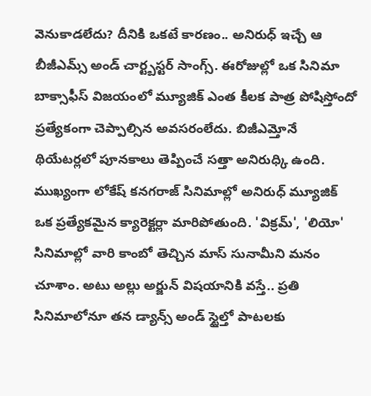వెనుకాడలేదు? దీనికి ఒకటే కారణం.. అనిరుధ్ ఇచ్చే ఆ బీజీఎమ్స్ అండ్ చార్ట్బస్టర్ సాంగ్స్. ఈరోజుల్లో ఒక సినిమా బాక్సాఫీస్ విజయంలో మ్యూజిక్ ఎంత కీలక పాత్ర పోషిస్తోందో ప్రత్యేకంగా చెప్పాల్సిన అవసరంలేదు. బిజీఎమ్తోనే థియేటర్లలో పూనకాలు తెప్పించే సత్తా అనిరుధ్కి ఉంది. ముఖ్యంగా లోకేష్ కనగరాజ్ సినిమాల్లో అనిరుధ్ మ్యూజిక్ ఒక ప్రత్యేకమైన క్యారెక్టర్లా మారిపోతుంది. 'విక్రమ్', 'లియో' సినిమాల్లో వారి కాంబో తెచ్చిన మాస్ సునామీని మనం చూశాం. అటు అల్లు అర్జున్ విషయానికి వస్తే.. ప్రతి సినిమాలోనూ తన డ్యాన్స్ అండ్ స్టైల్తో పాటలకు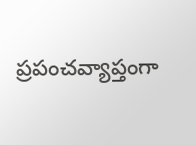ప్రపంచవ్యాప్తంగా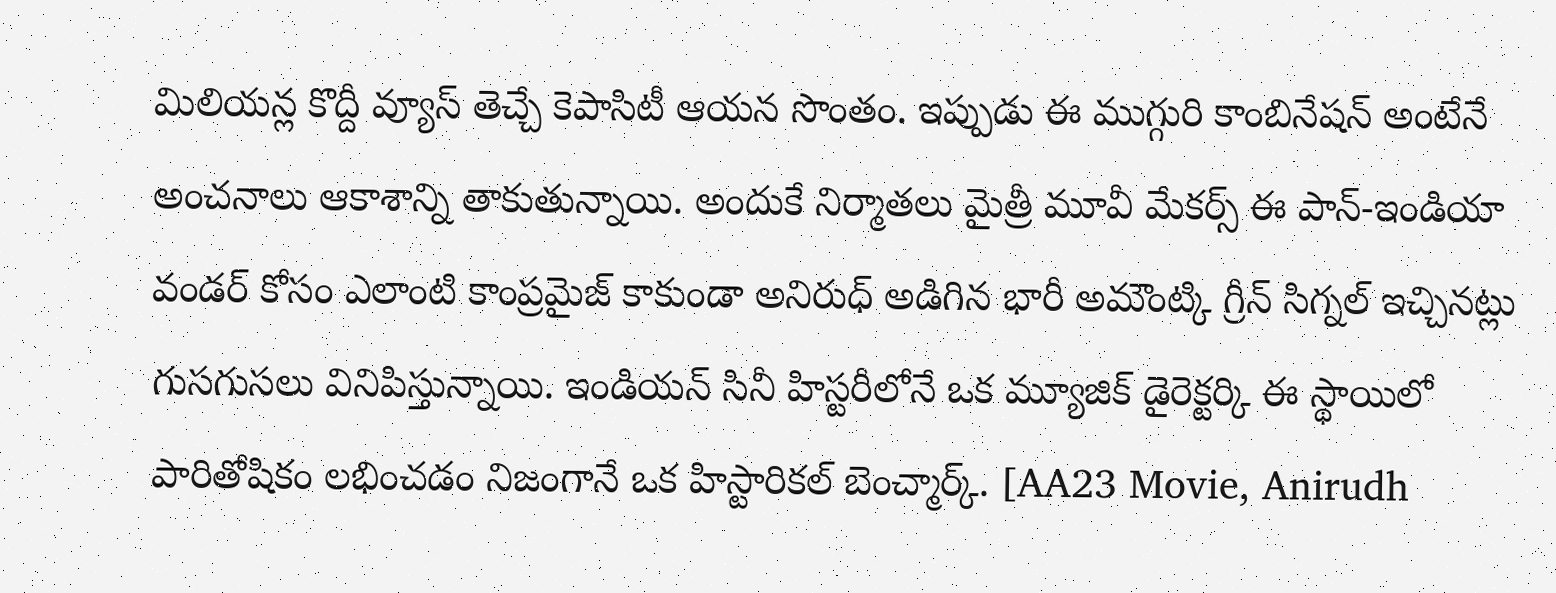మిలియన్ల కొద్దీ వ్యూస్ తెచ్చే కెపాసిటీ ఆయన సొంతం. ఇప్పుడు ఈ ముగ్గురి కాంబినేషన్ అంటేనే అంచనాలు ఆకాశాన్ని తాకుతున్నాయి. అందుకే నిర్మాతలు మైత్రీ మూవీ మేకర్స్ ఈ పాన్-ఇండియా వండర్ కోసం ఎలాంటి కాంప్రమైజ్ కాకుండా అనిరుధ్ అడిగిన భారీ అమౌంట్కి గ్రీన్ సిగ్నల్ ఇచ్చినట్లు గుసగుసలు వినిపిస్తున్నాయి. ఇండియన్ సినీ హిస్టరీలోనే ఒక మ్యూజిక్ డైరెక్టర్కి ఈ స్థాయిలో పారితోషికం లభించడం నిజంగానే ఒక హిస్టారికల్ బెంచ్మార్క్. [AA23 Movie, Anirudh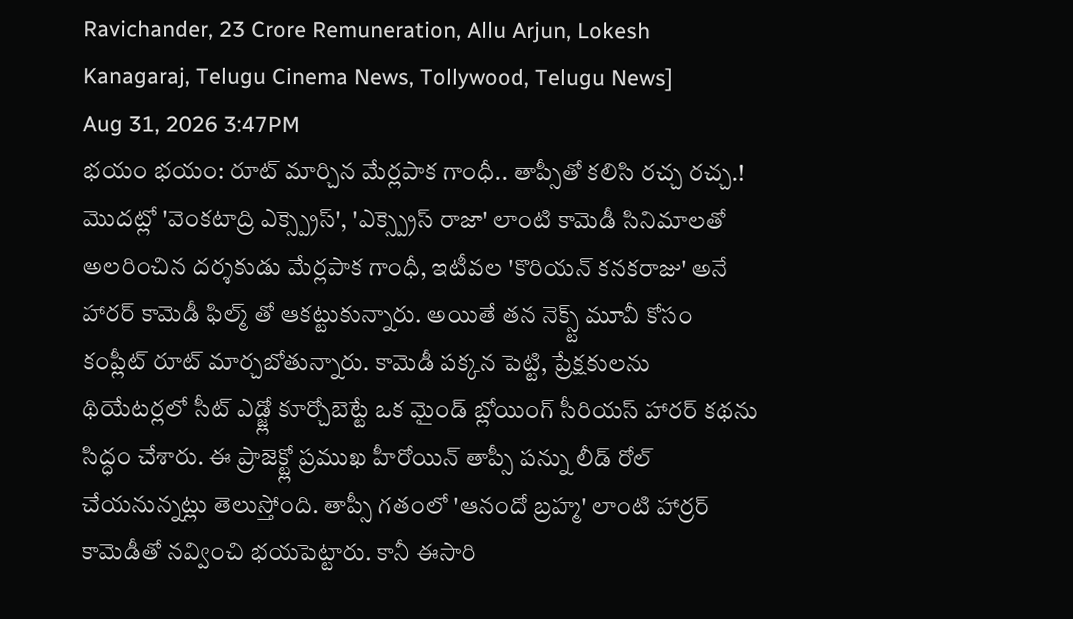Ravichander, 23 Crore Remuneration, Allu Arjun, Lokesh Kanagaraj, Telugu Cinema News, Tollywood, Telugu News]
Aug 31, 2026 3:47PM
భయం భయం: రూట్ మార్చిన మేర్లపాక గాంధీ.. తాప్సీతో కలిసి రచ్చ రచ్చ.!
మొదట్లో 'వెంకటాద్రి ఎక్స్ప్రెస్', 'ఎక్స్ప్రెస్ రాజా' లాంటి కామెడీ సినిమాలతో అలరించిన దర్శకుడు మేర్లపాక గాంధీ, ఇటీవల 'కొరియన్ కనకరాజు' అనే హారర్ కామెడీ ఫిల్మ్ తో ఆకట్టుకున్నారు. అయితే తన నెక్స్ట్ మూవీ కోసం కంప్లీట్ రూట్ మార్చబోతున్నారు. కామెడీ పక్కన పెట్టి, ప్రేక్షకులను థియేటర్లలో సీట్ ఎడ్జ్లో కూర్చోబెట్టే ఒక మైండ్ బ్లోయింగ్ సీరియస్ హారర్ కథను సిద్ధం చేశారు. ఈ ప్రాజెక్ట్లో ప్రముఖ హీరోయిన్ తాప్సీ పన్ను లీడ్ రోల్ చేయనున్నట్లు తెలుస్తోంది. తాప్సీ గతంలో 'ఆనందో బ్రహ్మ' లాంటి హార్రర్ కామెడీతో నవ్వించి భయపెట్టారు. కానీ ఈసారి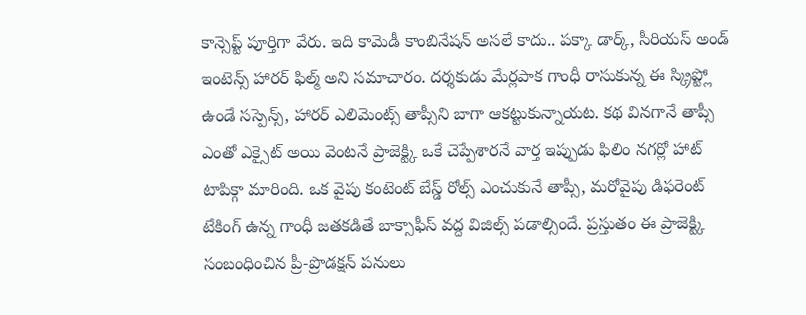కాన్సెప్ట్ పూర్తిగా వేరు. ఇది కామెడీ కాంబినేషన్ అసలే కాదు.. పక్కా డార్క్, సీరియస్ అండ్ ఇంటెన్స్ హారర్ ఫిల్మ్ అని సమాచారం. దర్శకుడు మేర్లపాక గాంధీ రాసుకున్న ఈ స్క్రిప్ట్లో ఉండే సస్పెన్స్, హారర్ ఎలిమెంట్స్ తాప్సీని బాగా ఆకట్టుకున్నాయట. కథ వినగానే తాప్సీ ఎంతో ఎక్సైట్ అయి వెంటనే ప్రాజెక్ట్కి ఒకే చెప్పేశారనే వార్త ఇప్పుడు ఫిలిం నగర్లో హాట్ టాపిక్గా మారింది. ఒక వైపు కంటెంట్ బేస్డ్ రోల్స్ ఎంచుకునే తాప్సీ, మరోవైపు డిఫరెంట్ టేకింగ్ ఉన్న గాంధీ జతకడితే బాక్సాఫీస్ వద్ద విజిల్స్ పడాల్సిందే. ప్రస్తుతం ఈ ప్రాజెక్ట్కి సంబంధించిన ప్రీ-ప్రొడక్షన్ పనులు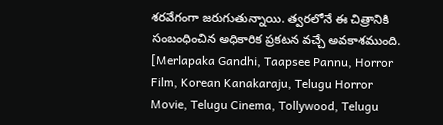శరవేగంగా జరుగుతున్నాయి. త్వరలోనే ఈ చిత్రానికి సంబంధించిన అధికారిక ప్రకటన వచ్చే అవకాశముంది. [Merlapaka Gandhi, Taapsee Pannu, Horror Film, Korean Kanakaraju, Telugu Horror Movie, Telugu Cinema, Tollywood, Telugu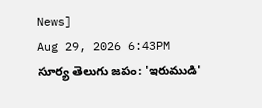News]
Aug 29, 2026 6:43PM
సూర్య తెలుగు జపం: 'ఇరుముడి'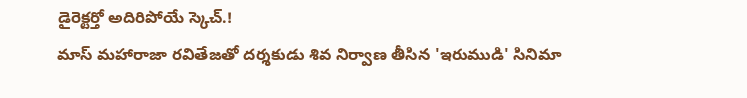డైరెక్టర్తో అదిరిపోయే స్కెచ్.!
మాస్ మహారాజా రవితేజతో దర్శకుడు శివ నిర్వాణ తీసిన 'ఇరుముడి' సినిమా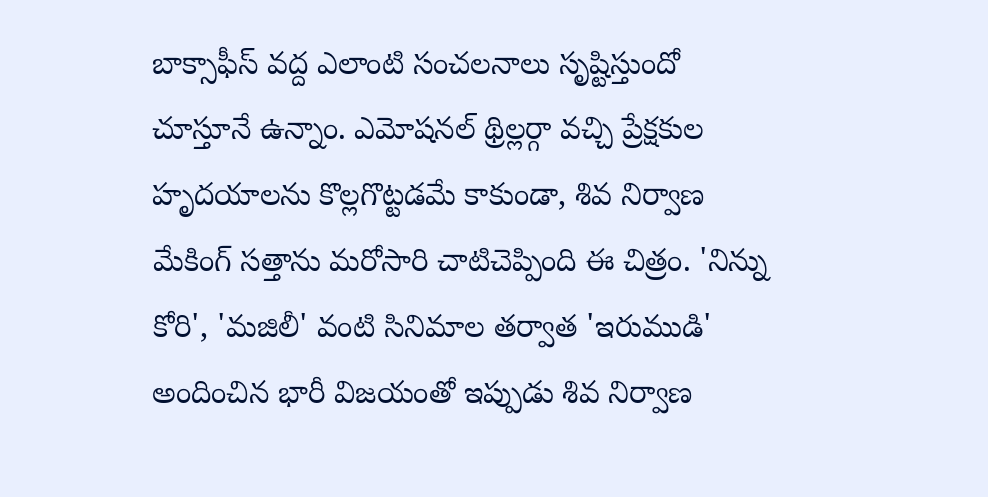బాక్సాఫీస్ వద్ద ఎలాంటి సంచలనాలు సృష్టిస్తుందో చూస్తూనే ఉన్నాం. ఎమోషనల్ థ్రిల్లర్గా వచ్చి ప్రేక్షకుల హృదయాలను కొల్లగొట్టడమే కాకుండా, శివ నిర్వాణ మేకింగ్ సత్తాను మరోసారి చాటిచెప్పింది ఈ చిత్రం. 'నిన్ను కోరి', 'మజిలీ' వంటి సినిమాల తర్వాత 'ఇరుముడి' అందించిన భారీ విజయంతో ఇప్పుడు శివ నిర్వాణ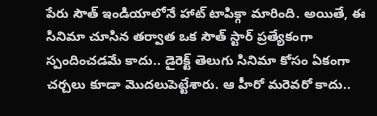పేరు సౌత్ ఇండియాలోనే హాట్ టాపిక్గా మారింది. అయితే, ఈ సినిమా చూసిన తర్వాత ఒక సౌత్ స్టార్ ప్రత్యేకంగా స్పందించడమే కాదు.. డైరెక్ట్ తెలుగు సినిమా కోసం ఏకంగా చర్చలు కూడా మొదలుపెట్టేశారు. ఆ హీరో మరెవరో కాదు..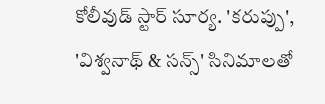కోలీవుడ్ స్టార్ సూర్య. 'కరుప్పు', 'విశ్వనాథ్ & సన్స్' సినిమాలతో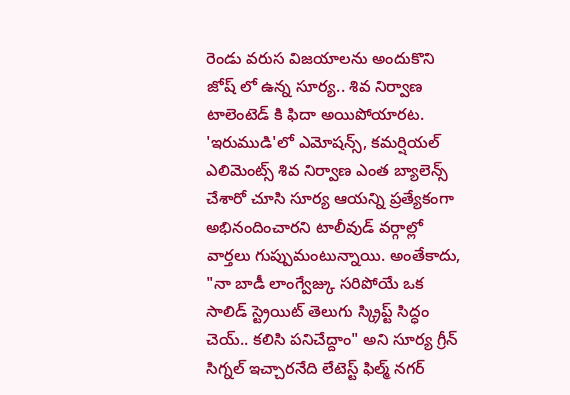రెండు వరుస విజయాలను అందుకొని జోష్ లో ఉన్న సూర్య.. శివ నిర్వాణ టాలెంటెడ్ కి ఫిదా అయిపోయారట. 'ఇరుముడి'లో ఎమోషన్స్, కమర్షియల్ ఎలిమెంట్స్ శివ నిర్వాణ ఎంత బ్యాలెన్స్ చేశారో చూసి సూర్య ఆయన్ని ప్రత్యేకంగా అభినందించారని టాలీవుడ్ వర్గాల్లో వార్తలు గుప్పుమంటున్నాయి. అంతేకాదు, "నా బాడీ లాంగ్వేజ్కు సరిపోయే ఒక సాలిడ్ స్ట్రెయిట్ తెలుగు స్క్రిప్ట్ సిద్ధం చెయ్.. కలిసి పనిచేద్దాం" అని సూర్య గ్రీన్ సిగ్నల్ ఇచ్చారనేది లేటెస్ట్ ఫిల్మ్ నగర్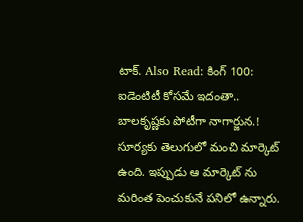టాక్. Also Read: కింగ్ 100: ఐడెంటిటీ కోసమే ఇదంతా.. బాలకృష్ణకు పోటీగా నాగార్జున.! సూర్యకు తెలుగులో మంచి మార్కెట్ ఉంది. ఇప్పుడు ఆ మార్కెట్ ను మరింత పెంచుకునే పనిలో ఉన్నారు.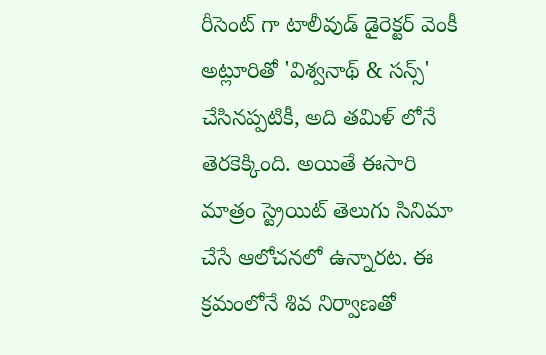రీసెంట్ గా టాలీవుడ్ డైరెక్టర్ వెంకీ అట్లూరితో 'విశ్వనాథ్ & సన్స్' చేసినప్పటికీ, అది తమిళ్ లోనే తెరకెక్కింది. అయితే ఈసారి మాత్రం స్ట్రెయిట్ తెలుగు సినిమా చేసే ఆలోచనలో ఉన్నారట. ఈ క్రమంలోనే శివ నిర్వాణతో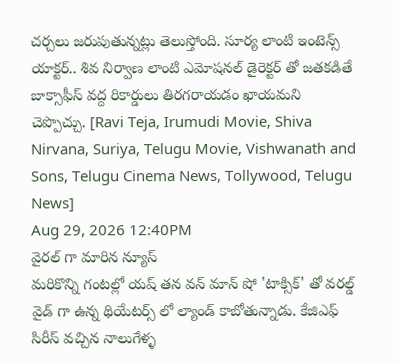చర్చలు జరుపుతున్నట్లు తెలుస్తోంది. సూర్య లాంటి ఇంటెన్స్ యాక్టర్.. శివ నిర్వాణ లాంటి ఎమోషనల్ డైరెక్టర్ తో జతకడితే బాక్సాఫీస్ వద్ద రికార్డులు తిరగరాయడం ఖాయమని చెప్పొచ్చు. [Ravi Teja, Irumudi Movie, Shiva Nirvana, Suriya, Telugu Movie, Vishwanath and Sons, Telugu Cinema News, Tollywood, Telugu News]
Aug 29, 2026 12:40PM
వైరల్ గా మారిన న్యూస్
మరికొన్ని గంటల్లో యష్ తన వన్ మాన్ షో 'టాక్సిక్' తో వరల్డ్ వైడ్ గా ఉన్న థియేటర్స్ లో ల్యాండ్ కాబోతున్నాడు. కేజిఎఫ్ సిరీస్ వచ్చిన నాలుగేళ్ళ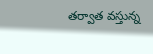తర్వాత వస్తున్న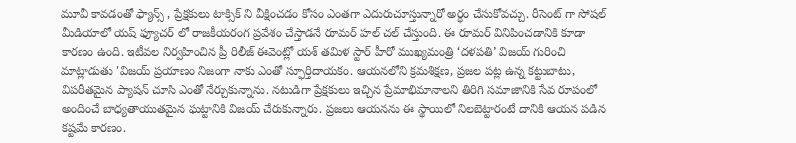మూవీ కావడంతో ఫ్యాన్స్ , ప్రేక్షకులు టాక్సిక్ ని వీక్షించడం కోసం ఎంతగా ఎదురుచూస్తున్నారో అర్ధం చేసుకోవచ్చు. రీసెంట్ గా సోషల్ మీడియాలో యష్ ఫ్యూచర్ లో రాజకీయరంగ ప్రవేశం చేస్తాడనే రూమర్ హల్ చల్ చేస్తుంది. ఈ రూమర్ వినిపించడానికి కూడా కారణం ఉంది. ఇటీవల నిర్వహించిన ప్రీ రిలీజ్ ఈవెంట్లో యశ్ తమిళ స్టార్ హీరో ముఖ్యమంత్రి ‘దళపతి’ విజయ్ గురించి మాట్లాడుతు 'విజయ్ ప్రయాణం నిజంగా నాకు ఎంతో స్ఫూర్తిదాయకం. ఆయనలోని క్రమశిక్షణ, ప్రజల పట్ల ఉన్న కట్టుబాటు, విపరీతమైన ప్యాషన్ చూసి ఎంతో నేర్చుకున్నాను. నటుడిగా ప్రేక్షకులు ఇచ్చిన ప్రేమాభిమానాలని తిరిగి సమాజానికి సేవ రూపంలో అందించే బాధ్యతాయుతమైన ఘట్టానికి విజయ్ చేరుకున్నారు. ప్రజలు ఆయనను ఈ స్థాయిలో నిలబెట్టారంటే దానికి ఆయన పడిన కష్టమే కారణం.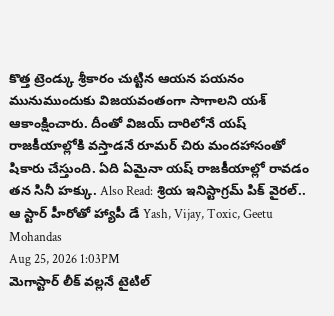కొత్త ట్రెండ్కు శ్రీకారం చుట్టిన ఆయన పయనం మునుముందుకు విజయవంతంగా సాగాలని యశ్ ఆకాంక్షించారు. దీంతో విజయ్ దారిలోనే యష్ రాజకీయాల్లోకి వస్తాడనే రూమర్ చిరు మందహాసంతో షికారు చేస్తుంది. ఏది ఏమైనా యష్ రాజకీయాల్లో రావడం తన సినీ హక్కు. Also Read: శ్రియ ఇనిస్టాగ్రమ్ పిక్ వైరల్.. ఆ స్టార్ హీరోతో హ్యాపీ డే Yash, Vijay, Toxic, Geetu Mohandas
Aug 25, 2026 1:03PM
మెగాస్టార్ లీక్ వల్లనే టైటిల్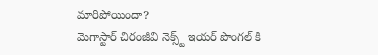మారిపోయిందా?
మెగాస్టార్ చిరంజీవి నెక్స్ట్ ఇయర్ పొంగల్ కి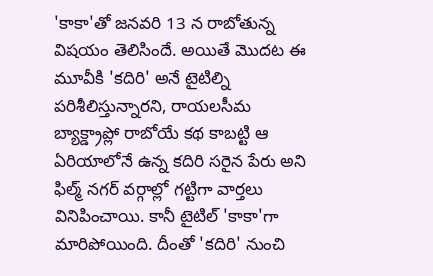'కాకా'తో జనవరి 13 న రాబోతున్న విషయం తెలిసిందే. అయితే మొదట ఈ మూవీకి 'కదిరి' అనే టైటిల్ని పరిశీలిస్తున్నారని, రాయలసీమ బ్యాక్డ్రాప్లో రాబోయే కథ కాబట్టి ఆ ఏరియాలోనే ఉన్న కదిరి సరైన పేరు అని ఫిల్మ్ నగర్ వర్గాల్లో గట్టిగా వార్తలు వినిపించాయి. కానీ టైటిల్ 'కాకా'గా మారిపోయింది. దీంతో 'కదిరి' నుంచి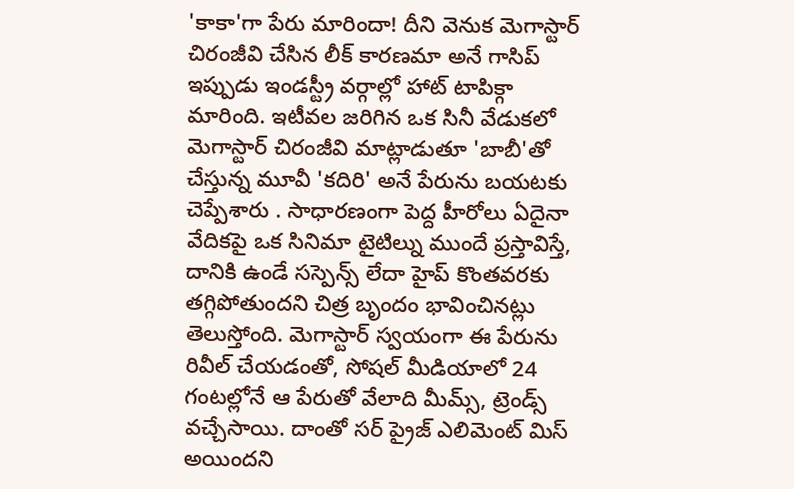'కాకా'గా పేరు మారిందా! దీని వెనుక మెగాస్టార్ చిరంజీవి చేసిన లీక్ కారణమా అనే గాసిప్ ఇప్పుడు ఇండస్ట్రీ వర్గాల్లో హాట్ టాపిక్గా మారింది. ఇటీవల జరిగిన ఒక సినీ వేడుకలో మెగాస్టార్ చిరంజీవి మాట్లాడుతూ 'బాబీ'తో చేస్తున్న మూవీ 'కదిరి' అనే పేరును బయటకు చెప్పేశారు . సాధారణంగా పెద్ద హీరోలు ఏదైనా వేదికపై ఒక సినిమా టైటిల్ను ముందే ప్రస్తావిస్తే, దానికి ఉండే సస్పెన్స్ లేదా హైప్ కొంతవరకు తగ్గిపోతుందని చిత్ర బృందం భావించినట్లు తెలుస్తోంది. మెగాస్టార్ స్వయంగా ఈ పేరును రివీల్ చేయడంతో, సోషల్ మీడియాలో 24 గంటల్లోనే ఆ పేరుతో వేలాది మీమ్స్, ట్రెండ్స్ వచ్చేసాయి. దాంతో సర్ ప్రైజ్ ఎలిమెంట్ మిస్ అయిందని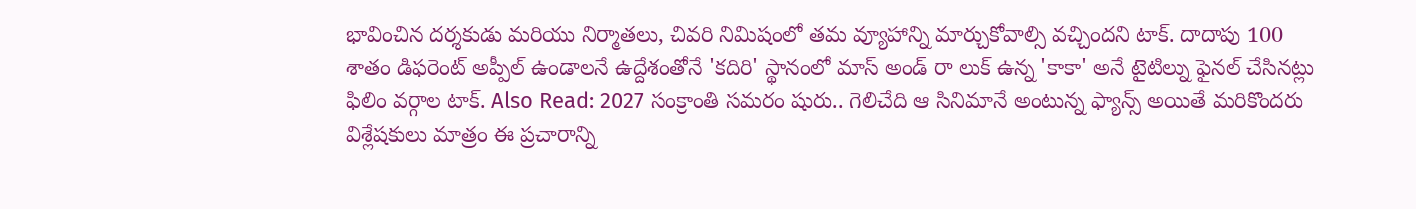భావించిన దర్శకుడు మరియు నిర్మాతలు, చివరి నిమిషంలో తమ వ్యూహాన్ని మార్చుకోవాల్సి వచ్చిందని టాక్. దాదాపు 100 శాతం డిఫరెంట్ అప్పీల్ ఉండాలనే ఉద్దేశంతోనే 'కదిరి' స్థానంలో మాస్ అండ్ రా లుక్ ఉన్న 'కాకా' అనే టైటిల్ను ఫైనల్ చేసినట్లు ఫిలిం వర్గాల టాక్. Also Read: 2027 సంక్రాంతి సమరం షురు.. గెలిచేది ఆ సినిమానే అంటున్న ఫ్యాన్స్ అయితే మరికొందరు విశ్లేషకులు మాత్రం ఈ ప్రచారాన్ని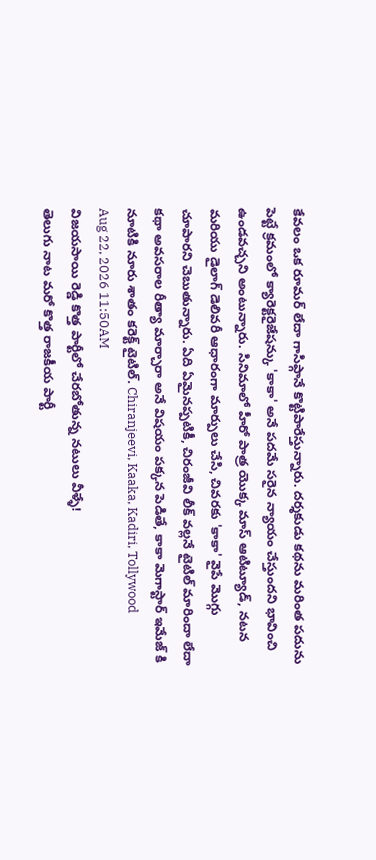కేవలం ఒక రూమర్ లేదా గాసిప్గానే కొట్టిపారేస్తున్నారు. దర్శకుడు కథను మరింత పదును పెట్టే క్రమంలో క్యారెక్టరైజేషన్కు 'కాకా' అనే పదమే సరైన న్యాయం చేస్తుందని భావించి ఉండవచ్చని అంటున్నారు. సినిమాలో హీరో పాత్ర యొక్క మాస్ ఆటిట్యూడ్, నటన మరియు డైలాగ్ డెలివరీ ఆధారంగా మార్పులు చేసి, చివరకు 'కాకా' వైపే మొగ్గు చూపారని చెబుతున్నారు. ఏది ఏమైనప్పటికీ, చిరంజీవి లీక్ వల్లనే టైటిల్ మారిందా లేదా కథా అవసరాల రీత్యా మార్చారా అనే విషయం పక్కన పెడితే, కాకా మెగాస్టార్ ఇమేజ్ కి నూటికి నూరు శాతం కరెక్ట్ టైటిల్. Chiranjeevi, Kaaka, Kadiri, Tollywood
Aug 22, 2026 11:50AM
విజయసాయి రెడ్డి కొత్త పార్టీలో చేరబోతున్న నటులు వీళ్ళే!
తెలుగు నాట మరో కొత్త రాజకీయ పార్టీ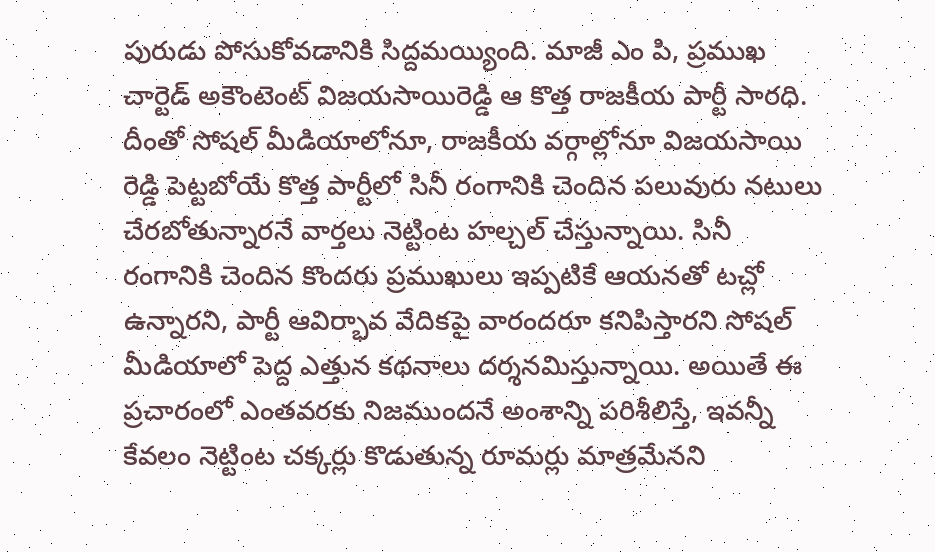పురుడు పోసుకోవడానికి సిద్దమయ్యింది. మాజీ ఎం పి, ప్రముఖ చార్టెడ్ అకౌంటెంట్ విజయసాయిరెడ్డి ఆ కొత్త రాజకీయ పార్టీ సారధి. దీంతో సోషల్ మీడియాలోనూ, రాజకీయ వర్గాల్లోనూ విజయసాయి రెడ్డి పెట్టబోయే కొత్త పార్టీలో సినీ రంగానికి చెందిన పలువురు నటులు చేరబోతున్నారనే వార్తలు నెట్టింట హల్చల్ చేస్తున్నాయి. సినీ రంగానికి చెందిన కొందరు ప్రముఖులు ఇప్పటికే ఆయనతో టచ్లో ఉన్నారని, పార్టీ ఆవిర్భావ వేదికపై వారందరూ కనిపిస్తారని సోషల్ మీడియాలో పెద్ద ఎత్తున కథనాలు దర్శనమిస్తున్నాయి. అయితే ఈ ప్రచారంలో ఎంతవరకు నిజముందనే అంశాన్ని పరిశీలిస్తే, ఇవన్నీ కేవలం నెట్టింట చక్కర్లు కొడుతున్న రూమర్లు మాత్రమేనని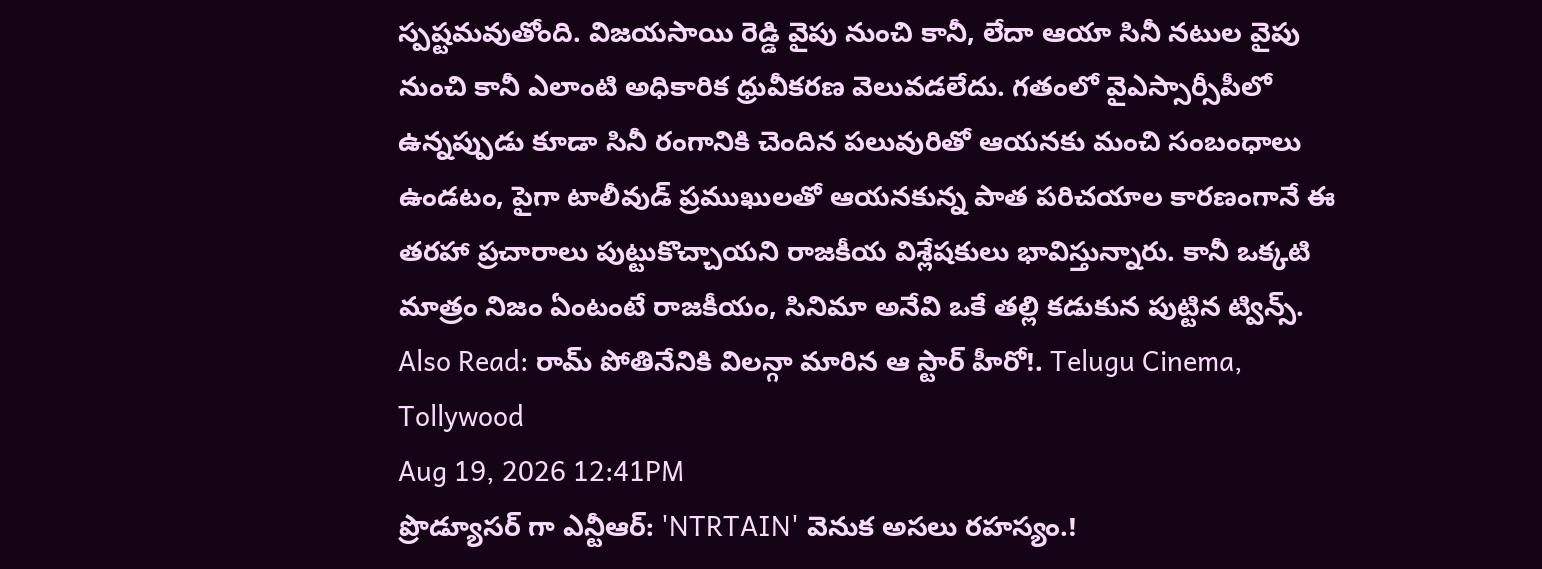స్పష్టమవుతోంది. విజయసాయి రెడ్డి వైపు నుంచి కానీ, లేదా ఆయా సినీ నటుల వైపు నుంచి కానీ ఎలాంటి అధికారిక ధ్రువీకరణ వెలువడలేదు. గతంలో వైఎస్సార్సీపీలో ఉన్నప్పుడు కూడా సినీ రంగానికి చెందిన పలువురితో ఆయనకు మంచి సంబంధాలు ఉండటం, పైగా టాలీవుడ్ ప్రముఖులతో ఆయనకున్న పాత పరిచయాల కారణంగానే ఈ తరహా ప్రచారాలు పుట్టుకొచ్చాయని రాజకీయ విశ్లేషకులు భావిస్తున్నారు. కానీ ఒక్కటి మాత్రం నిజం ఏంటంటే రాజకీయం, సినిమా అనేవి ఒకే తల్లి కడుకున పుట్టిన ట్విన్స్. Also Read: రామ్ పోతినేనికి విలన్గా మారిన ఆ స్టార్ హీరో!. Telugu Cinema, Tollywood
Aug 19, 2026 12:41PM
ప్రొడ్యూసర్ గా ఎన్టీఆర్: 'NTRTAIN' వెనుక అసలు రహస్యం.!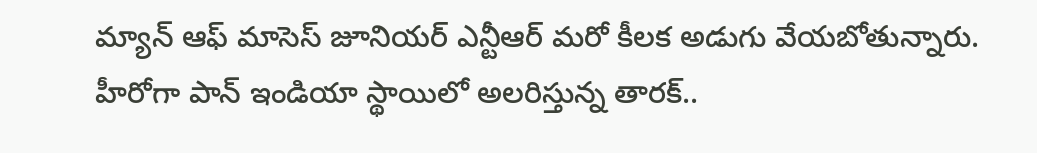మ్యాన్ ఆఫ్ మాసెస్ జూనియర్ ఎన్టీఆర్ మరో కీలక అడుగు వేయబోతున్నారు. హీరోగా పాన్ ఇండియా స్థాయిలో అలరిస్తున్న తారక్..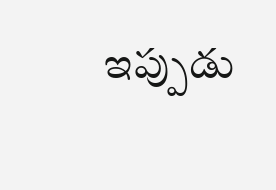ఇప్పుడు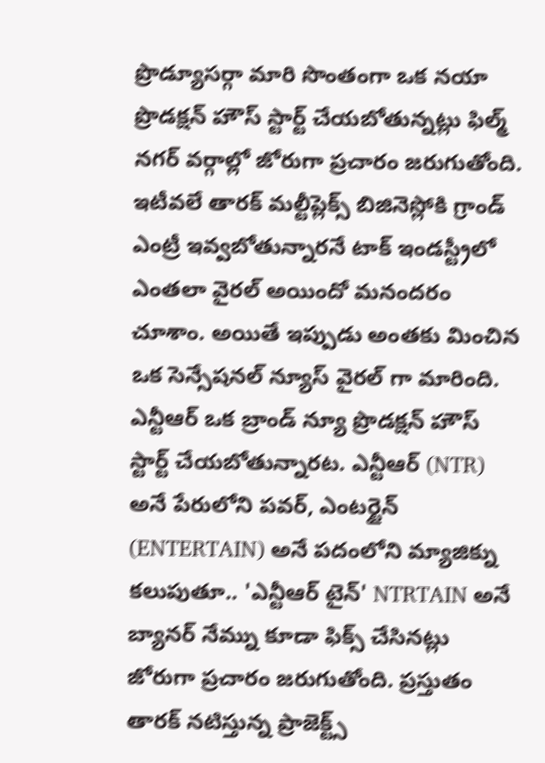ప్రొడ్యూసర్గా మారి సొంతంగా ఒక నయా ప్రొడక్షన్ హౌస్ స్టార్ట్ చేయబోతున్నట్లు ఫిల్మ్ నగర్ వర్గాల్లో జోరుగా ప్రచారం జరుగుతోంది. ఇటీవలే తారక్ మల్టీప్లెక్స్ బిజినెస్లోకి గ్రాండ్ ఎంట్రీ ఇవ్వబోతున్నారనే టాక్ ఇండస్ట్రీలో ఎంతలా వైరల్ అయిందో మనందరం చూశాం. అయితే ఇప్పుడు అంతకు మించిన ఒక సెన్సేషనల్ న్యూస్ వైరల్ గా మారింది. ఎన్టీఆర్ ఒక బ్రాండ్ న్యూ ప్రొడక్షన్ హౌస్ స్టార్ట్ చేయబోతున్నారట. ఎన్టీఆర్ (NTR) అనే పేరులోని పవర్, ఎంటర్టైన్ (ENTERTAIN) అనే పదంలోని మ్యాజిక్ను కలుపుతూ.. 'ఎన్టీఆర్ టైన్' NTRTAIN అనే బ్యానర్ నేమ్ను కూడా ఫిక్స్ చేసినట్లు జోరుగా ప్రచారం జరుగుతోంది. ప్రస్తుతం తారక్ నటిస్తున్న ప్రాజెక్ట్స్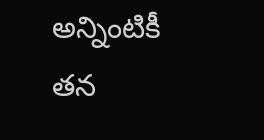అన్నింటికీ తన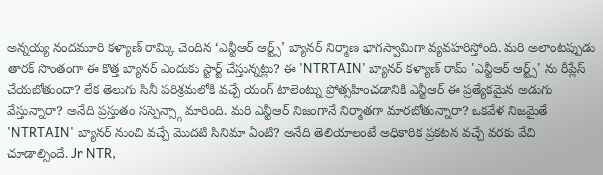అన్నయ్య నందమూరి కళ్యాణ్ రామ్కి చెందిన ‘ఎన్టీఆర్ ఆర్ట్స్’ బ్యానర్ నిర్మాణ భాగస్వామిగా వ్యవహరిస్తోంది. మరి అలాంటప్పుడు తారక్ సొంతంగా ఈ కొత్త బ్యానర్ ఎందుకు స్టార్ట్ చేస్తున్నట్లు? ఈ 'NTRTAIN' బ్యానర్ కళ్యాణ్ రామ్ 'ఎన్టీఆర్ ఆర్ట్స్' ను రీప్లేస్ చేయబోతుందా? లేక తెలుగు సినీ పరిశ్రమలోకి వచ్చే యంగ్ టాలెంట్ను ప్రోత్సహించడానికి ఎన్టీఆర్ ఈ ప్రత్యేకమైన అడుగు వేస్తున్నారా? అనేది ప్రస్తుతం సస్పెన్స్గా మారింది. మరి ఎన్టీఆర్ నిజంగానే నిర్మాతగా మారబోతున్నారా? ఒకవేళ నిజమైతే 'NTRTAIN' బ్యానర్ నుంచి వచ్చే మొదటి సినిమా ఏంటి? అనేది తెలియాలంటే అధికారిక ప్రకటన వచ్చే వరకు వేచి చూడాల్సిందే. Jr NTR,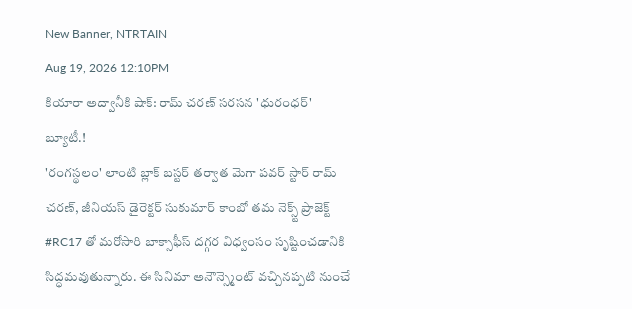New Banner, NTRTAIN
Aug 19, 2026 12:10PM
కియారా అద్వానీకి షాక్: రామ్ చరణ్ సరసన 'ధురంధర్' బ్యూటీ.!
'రంగస్థలం' లాంటి బ్లాక్ బస్టర్ తర్వాత మెగా పవర్ స్టార్ రామ్ చరణ్, జీనియస్ డైరెక్టర్ సుకుమార్ కాంబో తమ నెక్స్ట్ ప్రాజెక్ట్ #RC17 తో మరోసారి బాక్సాఫీస్ దగ్గర విధ్వంసం సృష్టించడానికి సిద్ధమవుతున్నారు. ఈ సినిమా అనౌన్స్మెంట్ వచ్చినప్పటి నుంచే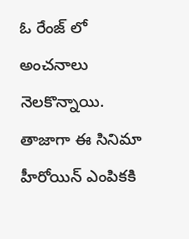ఓ రేంజ్ లో అంచనాలు నెలకొన్నాయి. తాజాగా ఈ సినిమా హీరోయిన్ ఎంపికకి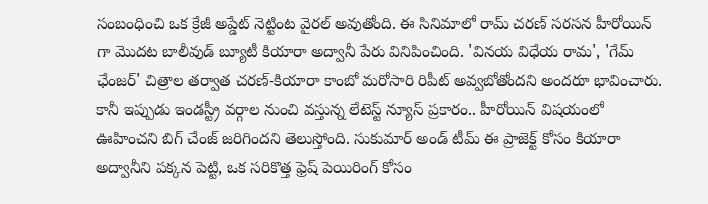సంబంధించి ఒక క్రేజీ అప్డేట్ నెట్టింట వైరల్ అవుతోంది. ఈ సినిమాలో రామ్ చరణ్ సరసన హీరోయిన్ గా మొదట బాలీవుడ్ బ్యూటీ కియారా అద్వానీ పేరు వినిపించింది. 'వినయ విధేయ రామ', 'గేమ్ ఛేంజర్' చిత్రాల తర్వాత చరణ్-కియారా కాంబో మరోసారి రిపీట్ అవ్వబోతోందని అందరూ భావించారు. కానీ ఇప్పుడు ఇండస్ట్రీ వర్గాల నుంచి వస్తున్న లేటెస్ట్ న్యూస్ ప్రకారం.. హీరోయిన్ విషయంలో ఊహించని బిగ్ చేంజ్ జరిగిందని తెలుస్తోంది. సుకుమార్ అండ్ టీమ్ ఈ ప్రాజెక్ట్ కోసం కియారా అద్వానీని పక్కన పెట్టి, ఒక సరికొత్త ఫ్రెష్ పెయిరింగ్ కోసం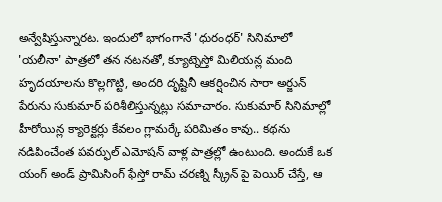అన్వేషిస్తున్నారట. ఇందులో భాగంగానే 'ధురంధర్' సినిమాలో 'యలీనా' పాత్రలో తన నటనతో, క్యూట్నెస్తో మిలియన్ల మంది హృదయాలను కొల్లగొట్టి, అందరి దృష్టినీ ఆకర్షించిన సారా అర్జున్ పేరును సుకుమార్ పరిశీలిస్తున్నట్లు సమాచారం. సుకుమార్ సినిమాల్లో హీరోయిన్ల క్యారెక్టర్లు కేవలం గ్లామర్కే పరిమితం కావు.. కథను నడిపించేంత పవర్ఫుల్ ఎమోషన్ వాళ్ల పాత్రల్లో ఉంటుంది. అందుకే ఒక యంగ్ అండ్ ప్రామిసింగ్ ఫేస్తో రామ్ చరణ్ని స్క్రీన్ పై పెయిర్ చేస్తే, ఆ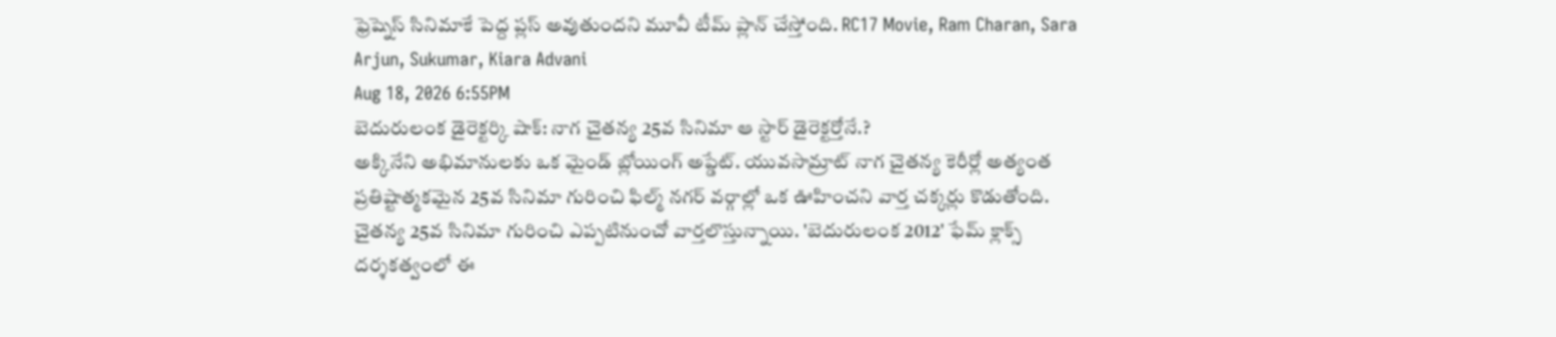ఫ్రెష్నెస్ సినిమాకే పెద్ద ప్లస్ అవుతుందని మూవీ టీమ్ ప్లాన్ చేస్తోంది. RC17 Movie, Ram Charan, Sara Arjun, Sukumar, Kiara Advani
Aug 18, 2026 6:55PM
బెదురులంక డైరెక్టర్కి షాక్: నాగ చైతన్య 25వ సినిమా ఆ స్టార్ డైరెక్టర్తోనే.?
అక్కినేని అభిమానులకు ఒక మైండ్ బ్లోయింగ్ అప్డేట్. యువసామ్రాట్ నాగ చైతన్య కెరీర్లో అత్యంత ప్రతిష్టాత్మకమైన 25వ సినిమా గురించి ఫిల్మ్ నగర్ వర్గాల్లో ఒక ఊహించని వార్త చక్కర్లు కొడుతోంది. చైతన్య 25వ సినిమా గురించి ఎప్పటినుంచో వార్తలొస్తున్నాయి. 'బెదురులంక 2012' ఫేమ్ క్లాక్స్ దర్శకత్వంలో ఈ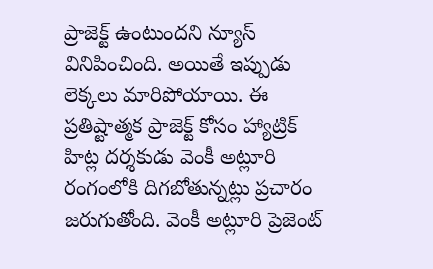ప్రాజెక్ట్ ఉంటుందని న్యూస్ వినిపించింది. అయితే ఇప్పుడు లెక్కలు మారిపోయాయి. ఈ ప్రతిష్టాత్మక ప్రాజెక్ట్ కోసం హ్యాట్రిక్ హిట్ల దర్శకుడు వెంకీ అట్లూరి రంగంలోకి దిగబోతున్నట్లు ప్రచారం జరుగుతోంది. వెంకీ అట్లూరి ప్రెజెంట్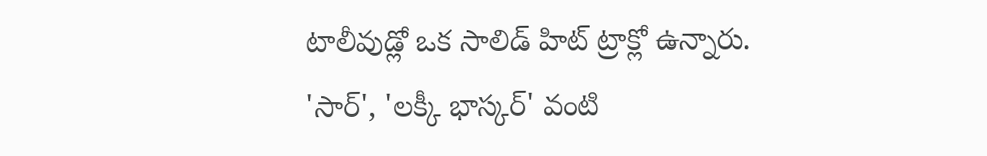టాలీవుడ్లో ఒక సాలిడ్ హిట్ ట్రాక్లో ఉన్నారు. 'సార్', 'లక్కీ భాస్కర్' వంటి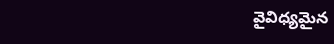వైవిధ్యమైన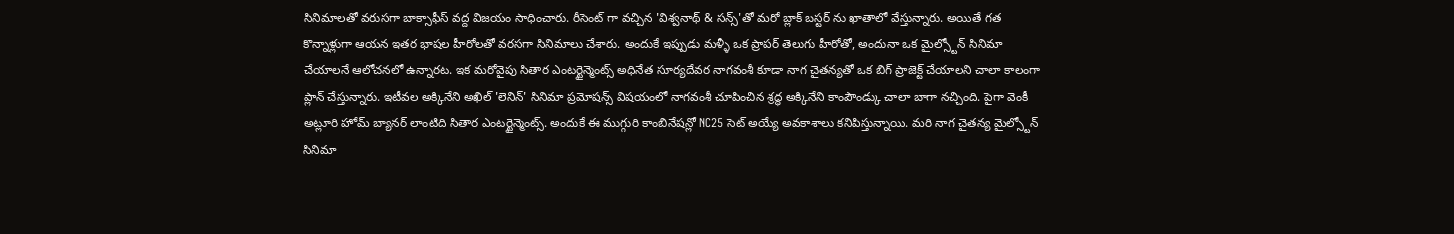సినిమాలతో వరుసగా బాక్సాఫీస్ వద్ద విజయం సాధించారు. రీసెంట్ గా వచ్చిన 'విశ్వనాథ్ & సన్స్'తో మరో బ్లాక్ బస్టర్ ను ఖాతాలో వేస్తున్నారు. అయితే గత కొన్నాళ్లుగా ఆయన ఇతర భాషల హీరోలతో వరసగా సినిమాలు చేశారు. అందుకే ఇప్పుడు మళ్ళీ ఒక ప్రాపర్ తెలుగు హీరోతో, అందునా ఒక మైల్స్టోన్ సినిమా చేయాలనే ఆలోచనలో ఉన్నారట. ఇక మరోవైపు సితార ఎంటర్టైన్మెంట్స్ అధినేత సూర్యదేవర నాగవంశీ కూడా నాగ చైతన్యతో ఒక బిగ్ ప్రాజెక్ట్ చేయాలని చాలా కాలంగా ప్లాన్ చేస్తున్నారు. ఇటీవల అక్కినేని అఖిల్ 'లెనిన్' సినిమా ప్రమోషన్స్ విషయంలో నాగవంశీ చూపించిన శ్రద్ధ అక్కినేని కాంపౌండ్కు చాలా బాగా నచ్చింది. పైగా వెంకీ అట్లూరి హోమ్ బ్యానర్ లాంటిది సితార ఎంటర్టైన్మెంట్స్. అందుకే ఈ ముగ్గురి కాంబినేషన్లో NC25 సెట్ అయ్యే అవకాశాలు కనిపిస్తున్నాయి. మరి నాగ చైతన్య మైల్స్టోన్ సినిమా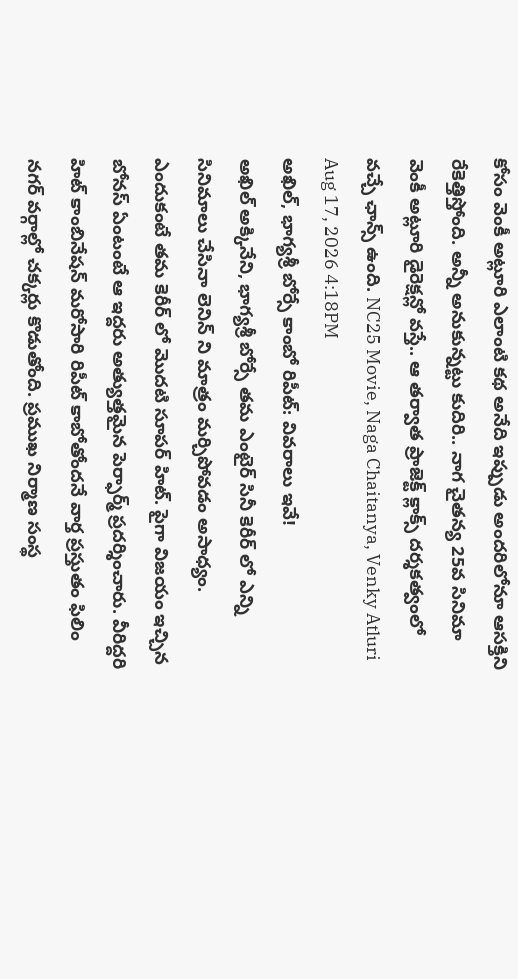కోసం వెంకీ అట్లూరి ఎలాంటి కథ అనేది ఇప్పుడు అందరిలోనూ ఆసక్తిని రేకెత్తిస్తోంది. అన్నీ అనుకున్నట్టు కుదిరి.. నాగ చైతన్య 25వ సినిమా వెంకీ అట్లూరి డైరెక్షన్లో వస్తే.. ఆ తర్వాత ప్రాజెక్ట్ క్లాక్స్ దర్శకత్వంలో వచ్చే ఛాన్స్ ఉంది. NC25 Movie, Naga Chaitanya, Venky Atluri
Aug 17, 2026 4:18PM
అఖిల్, భాగ్యశ్రీ బోర్సే కాంబో రిపీట్: వివరాలు ఇవే!
అఖిల్ అక్కినేని, భాగ్యశ్రీ బోర్సే తమ ఎంటైర్ సినీ కెరీర్ లో ఎన్ని సినిమాలు చేసినా లెనిన్ ని మాత్రం మర్చిపోవడం అసాధ్యం. ఎందుకంటే తమ కెరీర్ లో మొదటి సూపర్ హిట్. పైగా విజయం ఇచ్చిన బోనస్ ఏంటంటే ఆ ఇద్దరు అత్యుత్తమైన పెర్ఫార్మ్ ప్రదర్శించారు. వీరిద్దరి హిట్ కాంబినేషన్ మరోసారి రిపీట్ కాబోతోందనే వార్త ప్రస్తుతం ఫిలిం నగర్ వర్గాల్లో చక్కర్లు కొడుతోంది. ప్రముఖ నిర్మాణ సంస్థ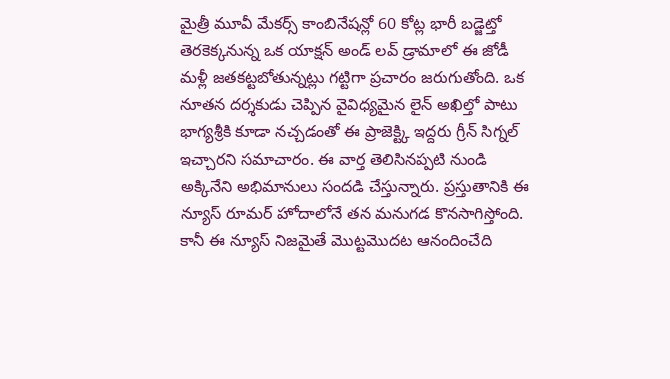మైత్రీ మూవీ మేకర్స్ కాంబినేషన్లో 60 కోట్ల భారీ బడ్జెట్తో తెరకెక్కనున్న ఒక యాక్షన్ అండ్ లవ్ డ్రామాలో ఈ జోడీ మళ్లీ జతకట్టబోతున్నట్లు గట్టిగా ప్రచారం జరుగుతోంది. ఒక నూతన దర్శకుడు చెప్పిన వైవిధ్యమైన లైన్ అఖిల్తో పాటు భాగ్యశ్రీకి కూడా నచ్చడంతో ఈ ప్రాజెక్ట్కి ఇద్దరు గ్రీన్ సిగ్నల్ ఇచ్చారని సమాచారం. ఈ వార్త తెలిసినప్పటి నుండి అక్కినేని అభిమానులు సందడి చేస్తున్నారు. ప్రస్తుతానికి ఈ న్యూస్ రూమర్ హోదాలోనే తన మనుగడ కొనసాగిస్తోంది. కానీ ఈ న్యూస్ నిజమైతే మొట్టమొదట ఆనందించేది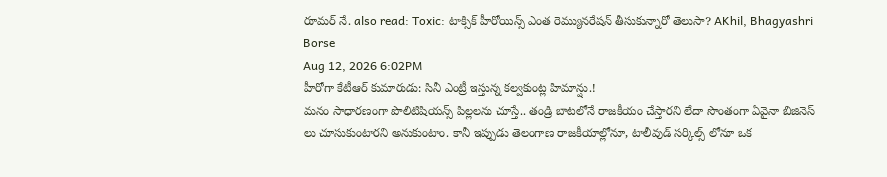రూమర్ నే. also read: Toxic: టాక్సిక్ హీరోయిన్స్ ఎంత రెమ్యునరేషన్ తీసుకున్నారో తెలుసా? AKhil, Bhagyashri Borse
Aug 12, 2026 6:02PM
హీరోగా కేటీఆర్ కుమారుడు: సినీ ఎంట్రీ ఇస్తున్న కల్వకుంట్ల హిమాన్షు.!
మనం సాధారణంగా పొలిటిషియన్స్ పిల్లలను చూస్తే.. తండ్రి బాటలోనే రాజకీయం చేస్తారని లేదా సొంతంగా ఏవైనా బిజినెస్ లు చూసుకుంటారని అనుకుంటాం. కానీ ఇప్పుడు తెలంగాణ రాజకీయాల్లోనూ, టాలీవుడ్ సర్కిల్స్ లోనూ ఒక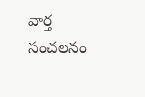వార్త సంచలనం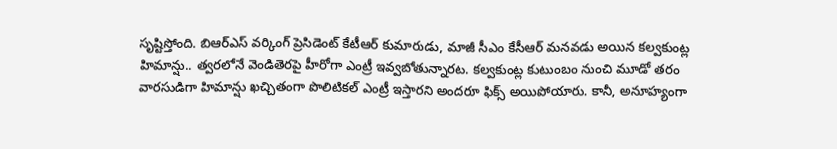సృష్టిస్తోంది. బిఆర్ఎస్ వర్కింగ్ ప్రెసిడెంట్ కేటీఆర్ కుమారుడు, మాజీ సీఎం కేసీఆర్ మనవడు అయిన కల్వకుంట్ల హిమాన్షు.. త్వరలోనే వెండితెరపై హీరోగా ఎంట్రీ ఇవ్వబోతున్నారట. కల్వకుంట్ల కుటుంబం నుంచి మూడో తరం వారసుడిగా హిమాన్షు ఖచ్చితంగా పొలిటికల్ ఎంట్రీ ఇస్తారని అందరూ ఫిక్స్ అయిపోయారు. కానీ, అనూహ్యంగా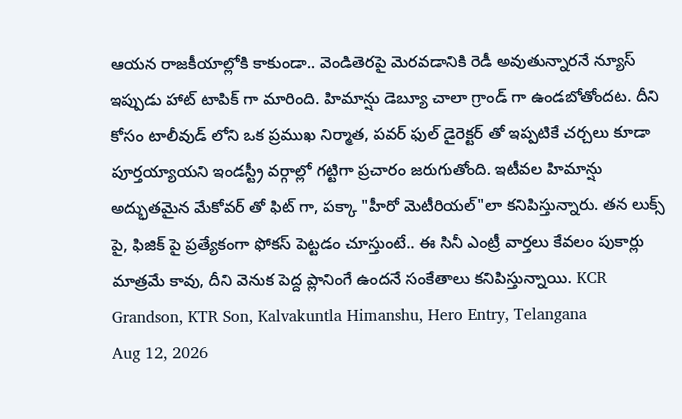ఆయన రాజకీయాల్లోకి కాకుండా.. వెండితెరపై మెరవడానికి రెడీ అవుతున్నారనే న్యూస్ ఇప్పుడు హాట్ టాపిక్ గా మారింది. హిమాన్షు డెబ్యూ చాలా గ్రాండ్ గా ఉండబోతోందట. దీని కోసం టాలీవుడ్ లోని ఒక ప్రముఖ నిర్మాత, పవర్ ఫుల్ డైరెక్టర్ తో ఇప్పటికే చర్చలు కూడా పూర్తయ్యాయని ఇండస్ట్రీ వర్గాల్లో గట్టిగా ప్రచారం జరుగుతోంది. ఇటీవల హిమాన్షు అద్భుతమైన మేకోవర్ తో ఫిట్ గా, పక్కా "హీరో మెటీరియల్"లా కనిపిస్తున్నారు. తన లుక్స్ పై, ఫిజిక్ పై ప్రత్యేకంగా ఫోకస్ పెట్టడం చూస్తుంటే.. ఈ సినీ ఎంట్రీ వార్తలు కేవలం పుకార్లు మాత్రమే కావు, దీని వెనుక పెద్ద ప్లానింగే ఉందనే సంకేతాలు కనిపిస్తున్నాయి. KCR Grandson, KTR Son, Kalvakuntla Himanshu, Hero Entry, Telangana
Aug 12, 2026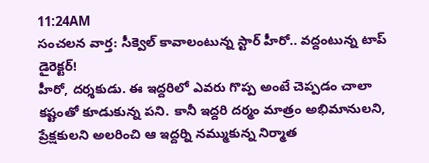11:24AM
సంచలన వార్త: సీక్వెల్ కావాలంటున్న స్టార్ హీరో.. వద్దంటున్న టాప్ డైరెక్టర్!
హీరో, దర్శకుడు. ఈ ఇద్దరిలో ఎవరు గొప్ప అంటే చెప్పడం చాలా కష్టంతో కూడుకున్న పని. కానీ ఇద్దరి దర్మం మాత్రం అభిమానులని, ప్రేక్షకులని అలరించి ఆ ఇద్దర్ని నమ్ముకున్న నిర్మాత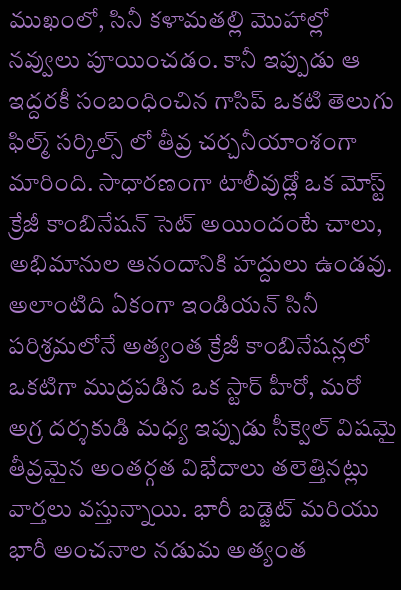ముఖంలో, సినీ కళామతల్లి మొహాల్లో నవ్వులు పూయించడం. కానీ ఇప్పుడు ఆ ఇద్దరకీ సంబంధించిన గాసిప్ ఒకటి తెలుగు ఫిల్మ్ సర్కిల్స్ లో తీవ్ర చర్చనీయాంశంగా మారింది. సాధారణంగా టాలీవుడ్లో ఒక మోస్ట్ క్రేజీ కాంబినేషన్ సెట్ అయిందంటే చాలు, అభిమానుల ఆనందానికి హద్దులు ఉండవు. అలాంటిది ఏకంగా ఇండియన్ సినీ పరిశ్రమలోనే అత్యంత క్రేజీ కాంబినేషన్లలో ఒకటిగా ముద్రపడిన ఒక స్టార్ హీరో, మరో అగ్ర దర్శకుడి మధ్య ఇప్పుడు సీక్వెల్ విషమై తీవ్రమైన అంతర్గత విభేదాలు తలెత్తినట్లు వార్తలు వస్తున్నాయి. భారీ బడ్జెట్ మరియు భారీ అంచనాల నడుమ అత్యంత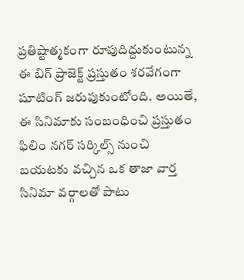ప్రతిష్టాత్మకంగా రూపుదిద్దుకుంటున్న ఈ బిగ్ ప్రాజెక్ట్ ప్రస్తుతం శరవేగంగా షూటింగ్ జరుపుకుంటోంది. అయితే, ఈ సినిమాకు సంబంధించి ప్రస్తుతం ఫిలిం నగర్ సర్కిల్స్ నుంచి బయటకు వచ్చిన ఒక తాజా వార్త సినిమా వర్గాలతో పాటు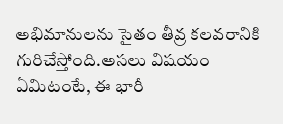అభిమానులను సైతం తీవ్ర కలవరానికి గురిచేస్తోంది.అసలు విషయం ఏమిటంటే, ఈ భారీ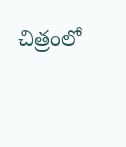చిత్రంలో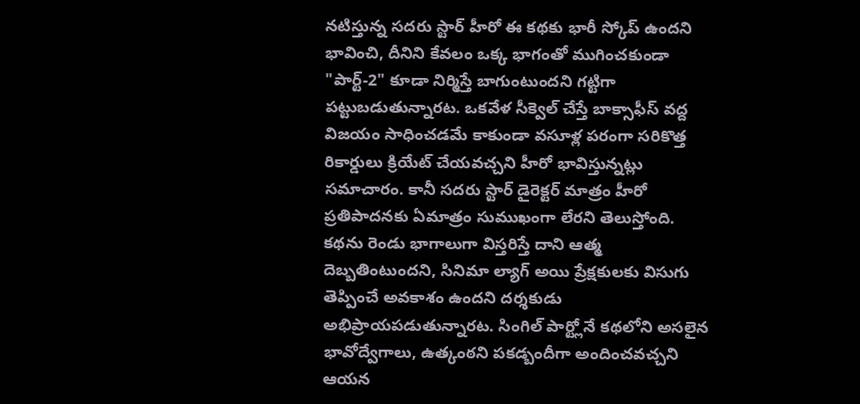నటిస్తున్న సదరు స్టార్ హీరో ఈ కథకు భారీ స్కోప్ ఉందని భావించి, దీనిని కేవలం ఒక్క భాగంతో ముగించకుండా "పార్ట్-2" కూడా నిర్మిస్తే బాగుంటుందని గట్టిగా పట్టుబడుతున్నారట. ఒకవేళ సీక్వెల్ చేస్తే బాక్సాఫీస్ వద్ద విజయం సాధించడమే కాకుండా వసూళ్ల పరంగా సరికొత్త రికార్డులు క్రియేట్ చేయవచ్చని హీరో భావిస్తున్నట్లు సమాచారం. కానీ సదరు స్టార్ డైరెక్టర్ మాత్రం హీరో ప్రతిపాదనకు ఏమాత్రం సుముఖంగా లేరని తెలుస్తోంది. కథను రెండు భాగాలుగా విస్తరిస్తే దాని ఆత్మ దెబ్బతింటుందని, సినిమా ల్యాగ్ అయి ప్రేక్షకులకు విసుగు తెప్పించే అవకాశం ఉందని దర్శకుడు అభిప్రాయపడుతున్నారట. సింగిల్ పార్ట్లోనే కథలోని అసలైన భావోద్వేగాలు, ఉత్కంఠని పకడ్బందీగా అందించవచ్చని ఆయన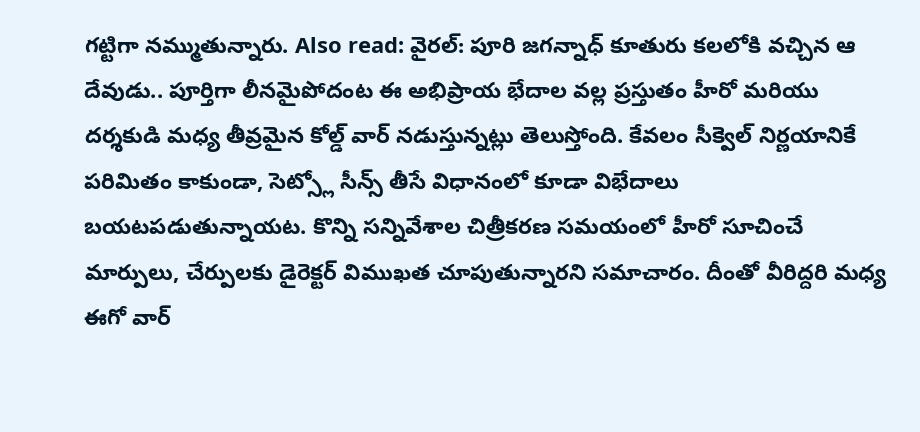గట్టిగా నమ్ముతున్నారు. Also read: వైరల్: పూరి జగన్నాధ్ కూతురు కలలోకి వచ్చిన ఆ దేవుడు.. పూర్తిగా లీనమైపోదంట ఈ అభిప్రాయ భేదాల వల్ల ప్రస్తుతం హీరో మరియు దర్శకుడి మధ్య తీవ్రమైన కోల్డ్ వార్ నడుస్తున్నట్లు తెలుస్తోంది. కేవలం సీక్వెల్ నిర్ణయానికే పరిమితం కాకుండా, సెట్స్లో సీన్స్ తీసే విధానంలో కూడా విభేదాలు బయటపడుతున్నాయట. కొన్ని సన్నివేశాల చిత్రీకరణ సమయంలో హీరో సూచించే మార్పులు, చేర్పులకు డైరెక్టర్ విముఖత చూపుతున్నారని సమాచారం. దీంతో వీరిద్దరి మధ్య ఈగో వార్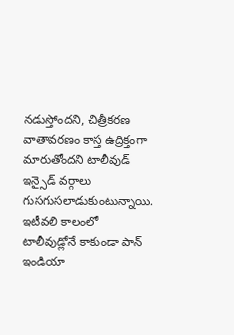నడుస్తోందని, చిత్రీకరణ వాతావరణం కాస్త ఉద్రిక్తంగా మారుతోందని టాలీవుడ్ ఇన్సైడ్ వర్గాలు గుసగుసలాడుకుంటున్నాయి. ఇటీవలి కాలంలో టాలీవుడ్లోనే కాకుండా పాన్ ఇండియా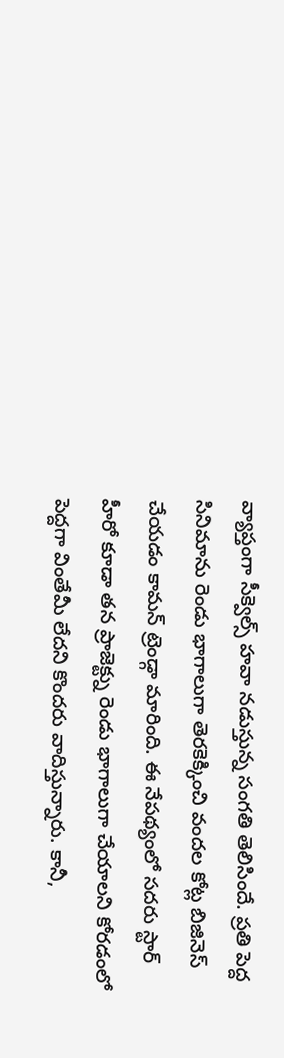వ్యాప్తంగా సీక్వెల్స్ హవా నడుస్తున్న సంగతి తెలిసిందే. ప్రతి పెద్ద సినిమాను రెండు భాగాలుగా తెరకెక్కించి వందల కోట్ల బిజినెస్ చేయడం కామన్ ట్రెండ్గా మారింది. ఈ నేపథ్యంలో సదరు స్టార్ హీరో కూడా తన ప్రాజెక్ట్ను రెండు భాగాలుగా చేయాలని కోరడంలో పెద్దగా వింతేమీ లేదని కొందరు వాదిస్తున్నారు. కానీ,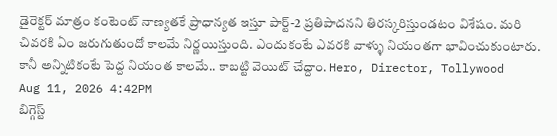డైరెక్టర్ మాత్రం కంటెంట్ నాణ్యతకే ప్రాధాన్యత ఇస్తూ పార్ట్-2 ప్రతిపాదనని తిరస్కరిస్తుండటం విశేషం. మరి చివరకి ఏం జరుగుతుందో కాలమే నిర్ణయిస్తుంది. ఎందుకంటే ఎవరకి వాళ్ళు నియంతగా భావించుకుంటారు. కానీ అన్నిటికంటే పెద్ద నియంత కాలమే.. కాబట్టి వెయిట్ చేద్దాం. Hero, Director, Tollywood
Aug 11, 2026 4:42PM
బిగ్గెస్ట్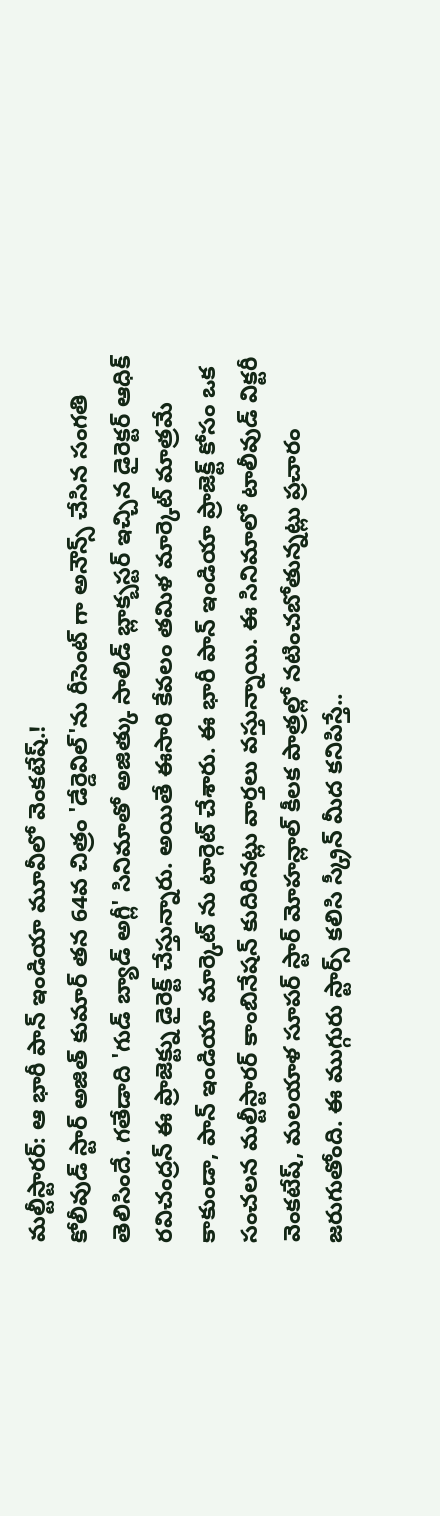మల్టీస్టారర్: ఆ భారీ పాన్ ఇండియా మూవీలో వెంకటేష్.!
కోలీవుడ్ స్టార్ అజిత్ కుమార్ తన 64వ చిత్రం 'డేర్డెవిల్'ను రీసెంట్ గా అనౌన్స్ చేసిన సంగతి తెలిసిందే. గతేడాది 'గుడ్ బ్యాడ్ అగ్లీ' సినిమాతో అజిత్కు సాలిడ్ బ్లాక్బస్టర్ ఇచ్చిన డైరెక్టర్ ఆధిక్ రవిచంద్రన్ ఈ ప్రాజెక్ట్ను డైరెక్ట్ చేస్తున్నారు. అయితే ఈసారి కేవలం తమిళ మార్కెట్ మాత్రమే కాకుండా, పాన్ ఇండియా మార్కెట్ ను టార్గెట్ చేశారు. ఈ భారీ పాన్ ఇండియా ప్రాజెక్ట్ కోసం ఒక సంచలన మల్టీస్టారర్ కాంబినేషన్ కుదిరినట్లు వార్తలు వస్తున్నాయి. ఈ సినిమాలో టాలీవుడ్ విక్టరీ వెంకటేష్, మలయాళ సూపర్ స్టార్ మోహన్లాల్ కీలక పాత్రల్లో నటించబోతున్నట్లు ప్రచారం జరుగుతోంది. ఈ ముగ్గురు స్టార్స్ కలిసి స్క్రీన్ మీద కనిపిస్తే..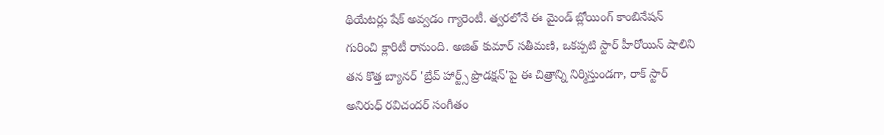థియేటర్లు షేక్ అవ్వడం గ్యారెంటీ. త్వరలోనే ఈ మైండ్ బ్లోయింగ్ కాంబినేషన్ గురించి క్లారిటీ రానుంది. అజిత్ కుమార్ సతీమణి, ఒకప్పటి స్టార్ హీరోయిన్ షాలిని తన కొత్త బ్యానర్ 'బ్రేవ్ హార్ట్స్ ప్రొడక్షన్'పై ఈ చిత్రాన్ని నిర్మిస్తుండగా, రాక్ స్టార్ అనిరుధ్ రవిచందర్ సంగీతం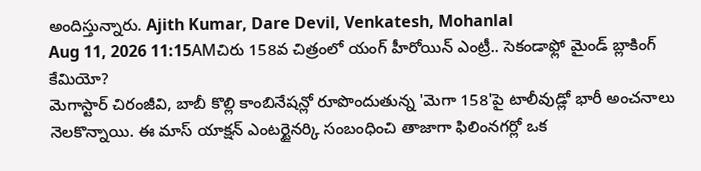అందిస్తున్నారు. Ajith Kumar, Dare Devil, Venkatesh, Mohanlal
Aug 11, 2026 11:15AMచిరు 158వ చిత్రంలో యంగ్ హీరోయిన్ ఎంట్రీ.. సెకండాఫ్లో మైండ్ బ్లాకింగ్ కేమియో?
మెగాస్టార్ చిరంజీవి, బాబీ కొల్లి కాంబినేషన్లో రూపొందుతున్న 'మెగా 158'పై టాలీవుడ్లో భారీ అంచనాలు నెలకొన్నాయి. ఈ మాస్ యాక్షన్ ఎంటర్టైనర్కి సంబంధించి తాజాగా ఫిలింనగర్లో ఒక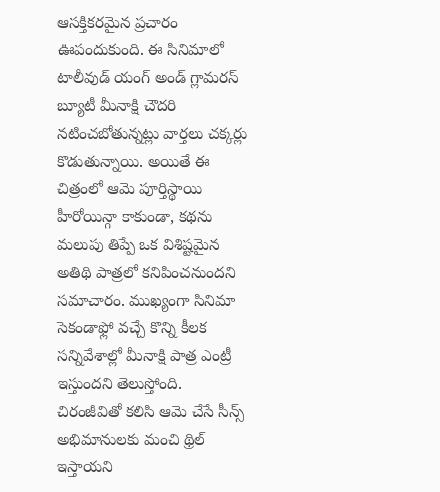ఆసక్తికరమైన ప్రచారం ఊపందుకుంది. ఈ సినిమాలో టాలీవుడ్ యంగ్ అండ్ గ్లామరస్ బ్యూటీ మీనాక్షి చౌదరి నటించబోతున్నట్లు వార్తలు చక్కర్లు కొడుతున్నాయి. అయితే ఈ చిత్రంలో ఆమె పూర్తిస్థాయి హీరోయిన్గా కాకుండా, కథను మలుపు తిప్పే ఒక విశిష్టమైన అతిథి పాత్రలో కనిపించనుందని సమాచారం. ముఖ్యంగా సినిమా సెకండాఫ్లో వచ్చే కొన్ని కీలక సన్నివేశాల్లో మీనాక్షి పాత్ర ఎంట్రీ ఇస్తుందని తెలుస్తోంది. చిరంజీవితో కలిసి ఆమె చేసే సీన్స్ అభిమానులకు మంచి థ్రిల్ ఇస్తాయని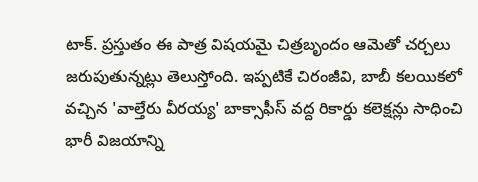టాక్. ప్రస్తుతం ఈ పాత్ర విషయమై చిత్రబృందం ఆమెతో చర్చలు జరుపుతున్నట్లు తెలుస్తోంది. ఇప్పటికే చిరంజీవి, బాబీ కలయికలో వచ్చిన 'వాల్తేరు వీరయ్య' బాక్సాఫీస్ వద్ద రికార్డు కలెక్షన్లు సాధించి భారీ విజయాన్ని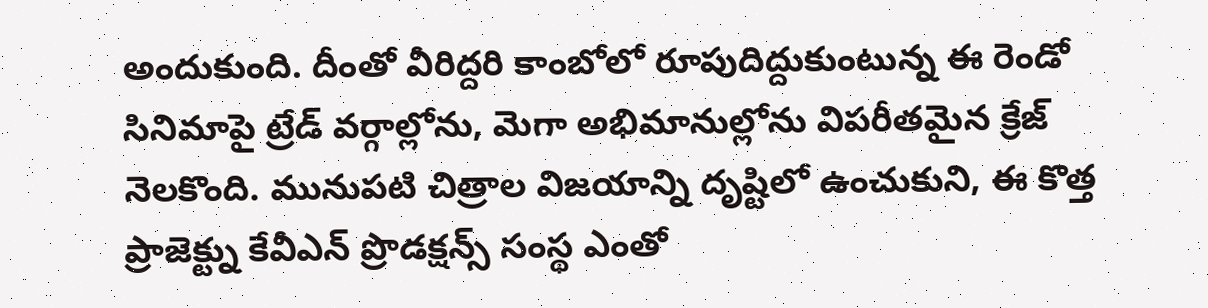అందుకుంది. దీంతో వీరిద్దరి కాంబోలో రూపుదిద్దుకుంటున్న ఈ రెండో సినిమాపై ట్రేడ్ వర్గాల్లోను, మెగా అభిమానుల్లోను విపరీతమైన క్రేజ్ నెలకొంది. మునుపటి చిత్రాల విజయాన్ని దృష్టిలో ఉంచుకుని, ఈ కొత్త ప్రాజెక్ట్ను కేవీఎన్ ప్రొడక్షన్స్ సంస్థ ఎంతో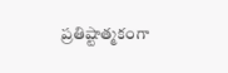ప్రతిష్టాత్మకంగా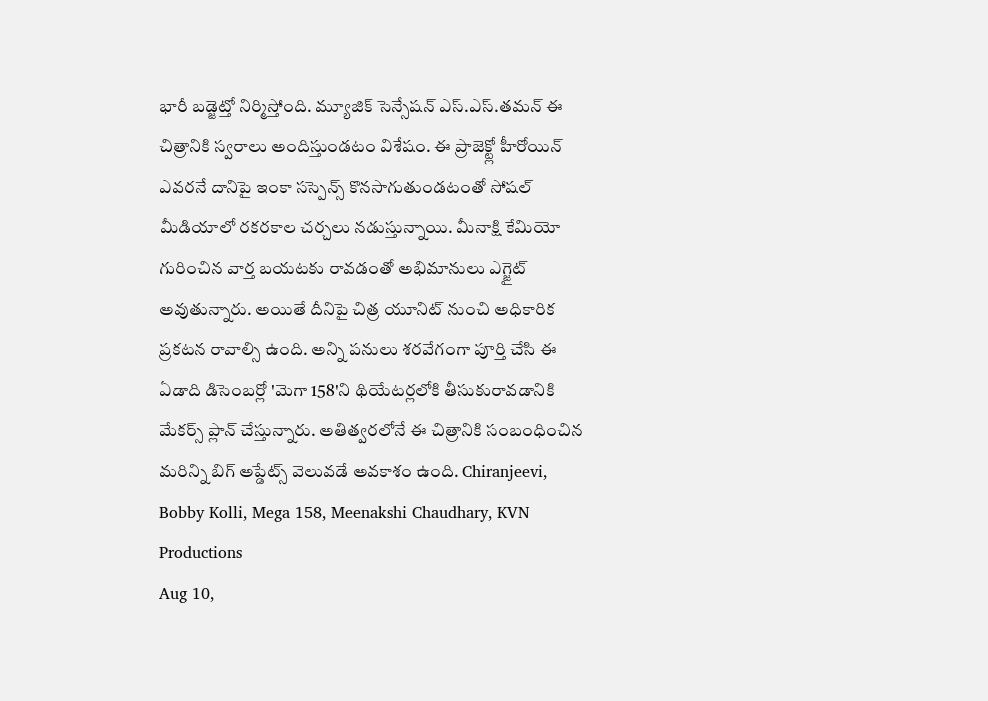భారీ బడ్జెట్తో నిర్మిస్తోంది. మ్యూజిక్ సెన్సేషన్ ఎస్.ఎస్.తమన్ ఈ చిత్రానికి స్వరాలు అందిస్తుండటం విశేషం. ఈ ప్రాజెక్ట్లో హీరోయిన్ ఎవరనే దానిపై ఇంకా సస్పెన్స్ కొనసాగుతుండటంతో సోషల్ మీడియాలో రకరకాల చర్చలు నడుస్తున్నాయి. మీనాక్షి కేమియో గురించిన వార్త బయటకు రావడంతో అభిమానులు ఎగ్జైట్ అవుతున్నారు. అయితే దీనిపై చిత్ర యూనిట్ నుంచి అధికారిక ప్రకటన రావాల్సి ఉంది. అన్ని పనులు శరవేగంగా పూర్తి చేసి ఈ ఏడాది డిసెంబర్లో 'మెగా 158'ని థియేటర్లలోకి తీసుకురావడానికి మేకర్స్ ప్లాన్ చేస్తున్నారు. అతిత్వరలోనే ఈ చిత్రానికి సంబంధించిన మరిన్ని బిగ్ అప్డేట్స్ వెలువడే అవకాశం ఉంది. Chiranjeevi, Bobby Kolli, Mega 158, Meenakshi Chaudhary, KVN Productions
Aug 10,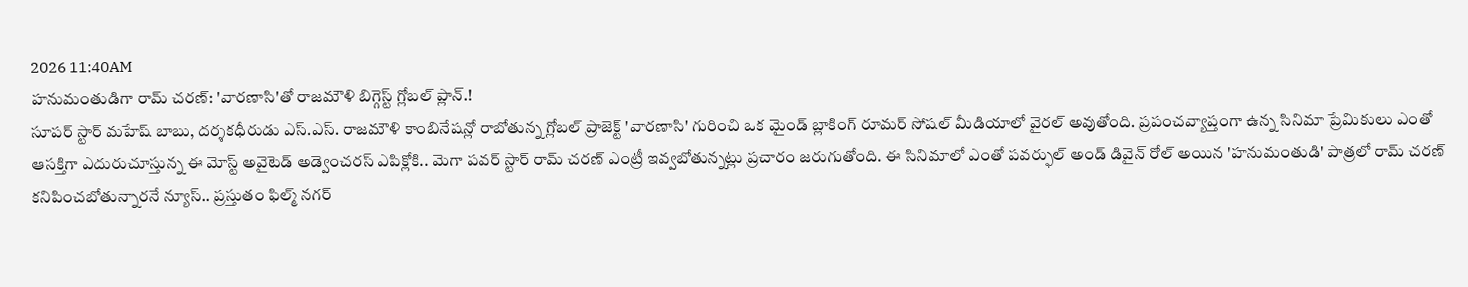2026 11:40AM
హనుమంతుడిగా రామ్ చరణ్: 'వారణాసి'తో రాజమౌళి బిగ్గెస్ట్ గ్లోబల్ ప్లాన్.!
సూపర్ స్టార్ మహేష్ బాబు, దర్శకధీరుడు ఎస్.ఎస్. రాజమౌళి కాంబినేషన్లో రాబోతున్న గ్లోబల్ ప్రాజెక్ట్ 'వారణాసి' గురించి ఒక మైండ్ బ్లాకింగ్ రూమర్ సోషల్ మీడియాలో వైరల్ అవుతోంది. ప్రపంచవ్యాప్తంగా ఉన్న సినిమా ప్రేమికులు ఎంతో ఆసక్తిగా ఎదురుచూస్తున్న ఈ మోస్ట్ అవైటెడ్ అడ్వెంచరస్ ఎపిక్లోకి.. మెగా పవర్ స్టార్ రామ్ చరణ్ ఎంట్రీ ఇవ్వబోతున్నట్లు ప్రచారం జరుగుతోంది. ఈ సినిమాలో ఎంతో పవర్ఫుల్ అండ్ డివైన్ రోల్ అయిన 'హనుమంతుడి' పాత్రలో రామ్ చరణ్ కనిపించబోతున్నారనే న్యూస్.. ప్రస్తుతం ఫిల్మ్ నగర్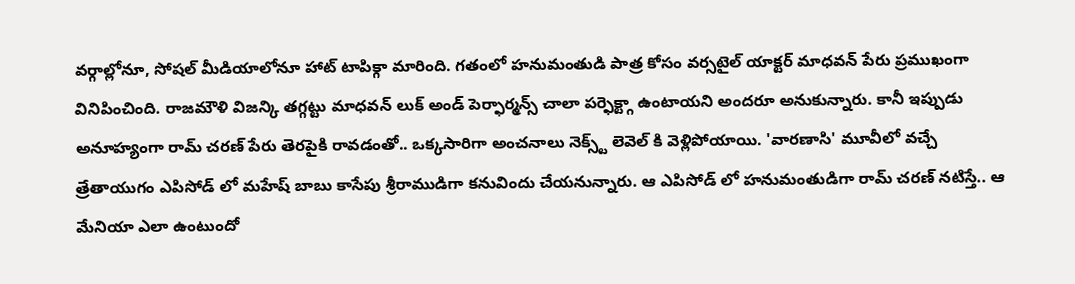వర్గాల్లోనూ, సోషల్ మీడియాలోనూ హాట్ టాపిక్గా మారింది. గతంలో హనుమంతుడి పాత్ర కోసం వర్సటైల్ యాక్టర్ మాధవన్ పేరు ప్రముఖంగా వినిపించింది. రాజమౌళి విజన్కి తగ్గట్టు మాధవన్ లుక్ అండ్ పెర్ఫార్మన్స్ చాలా పర్ఫెక్ట్గా ఉంటాయని అందరూ అనుకున్నారు. కానీ ఇప్పుడు అనూహ్యంగా రామ్ చరణ్ పేరు తెరపైకి రావడంతో.. ఒక్కసారిగా అంచనాలు నెక్స్ట్ లెవెల్ కి వెళ్లిపోయాయి. 'వారణాసి' మూవీలో వచ్చే త్రేతాయుగం ఎపిసోడ్ లో మహేష్ బాబు కాసేపు శ్రీరాముడిగా కనువిందు చేయనున్నారు. ఆ ఎపిసోడ్ లో హనుమంతుడిగా రామ్ చరణ్ నటిస్తే.. ఆ మేనియా ఎలా ఉంటుందో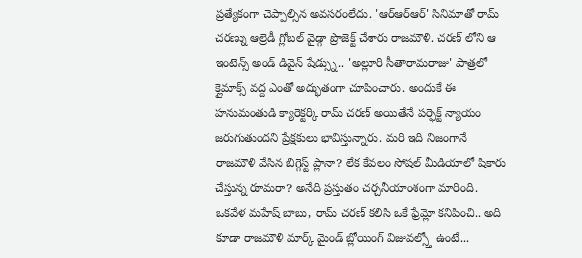ప్రత్యేకంగా చెప్పాల్సిన అవసరంలేదు. 'ఆర్ఆర్ఆర్' సినిమాతో రామ్ చరణ్ను ఆల్రెడీ గ్లోబల్ వైడ్గా ప్రొజెక్ట్ చేశారు రాజమౌళి. చరణ్ లోని ఆ ఇంటెన్స్ అండ్ డివైన్ షేడ్స్ను.. 'అల్లూరి సీతారామరాజు' పాత్రలో క్లైమాక్స్ వద్ద ఎంతో అద్భుతంగా చూపించారు. అందుకే ఈ హనుమంతుడి క్యారెక్టర్కి రామ్ చరణ్ అయితేనే పర్ఫెక్ట్ న్యాయం జరుగుతుందని ప్రేక్షకులు భావిస్తున్నారు. మరి ఇది నిజంగానే రాజమౌళి వేసిన బిగ్గెస్ట్ ప్లానా? లేక కేవలం సోషల్ మీడియాలో షికారు చేస్తున్న రూమరా? అనేది ప్రస్తుతం చర్చనీయాంశంగా మారింది. ఒకవేళ మహేష్ బాబు, రామ్ చరణ్ కలిసి ఒకే ఫ్రేమ్లో కనిపించి.. అది కూడా రాజమౌళి మార్క్ మైండ్ బ్లోయింగ్ విజువల్స్తో ఉంటే...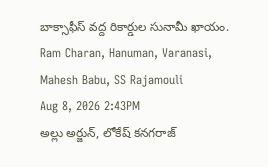బాక్సాఫీస్ వద్ద రికార్డుల సునామీ ఖాయం. Ram Charan, Hanuman, Varanasi, Mahesh Babu, SS Rajamouli
Aug 8, 2026 2:43PM
అల్లు అర్జున్, లోకేష్ కనగరాజ్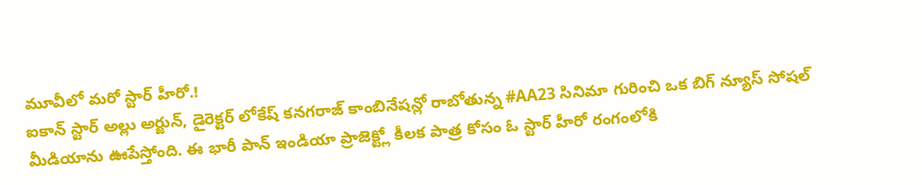మూవీలో మరో స్టార్ హీరో.!
ఐకాన్ స్టార్ అల్లు అర్జున్, డైరెక్టర్ లోకేష్ కనగరాజ్ కాంబినేషన్లో రాబోతున్న #AA23 సినిమా గురించి ఒక బిగ్ న్యూస్ సోషల్ మీడియాను ఊపేస్తోంది. ఈ భారీ పాన్ ఇండియా ప్రాజెక్ట్లో కీలక పాత్ర కోసం ఓ స్టార్ హీరో రంగంలోకి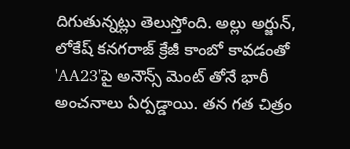దిగుతున్నట్లు తెలుస్తోంది. అల్లు అర్జున్, లోకేష్ కనగరాజ్ క్రేజీ కాంబో కావడంతో 'AA23'పై అనౌన్స్ మెంట్ తోనే భారీ అంచనాలు ఏర్పడ్డాయి. తన గత చిత్రం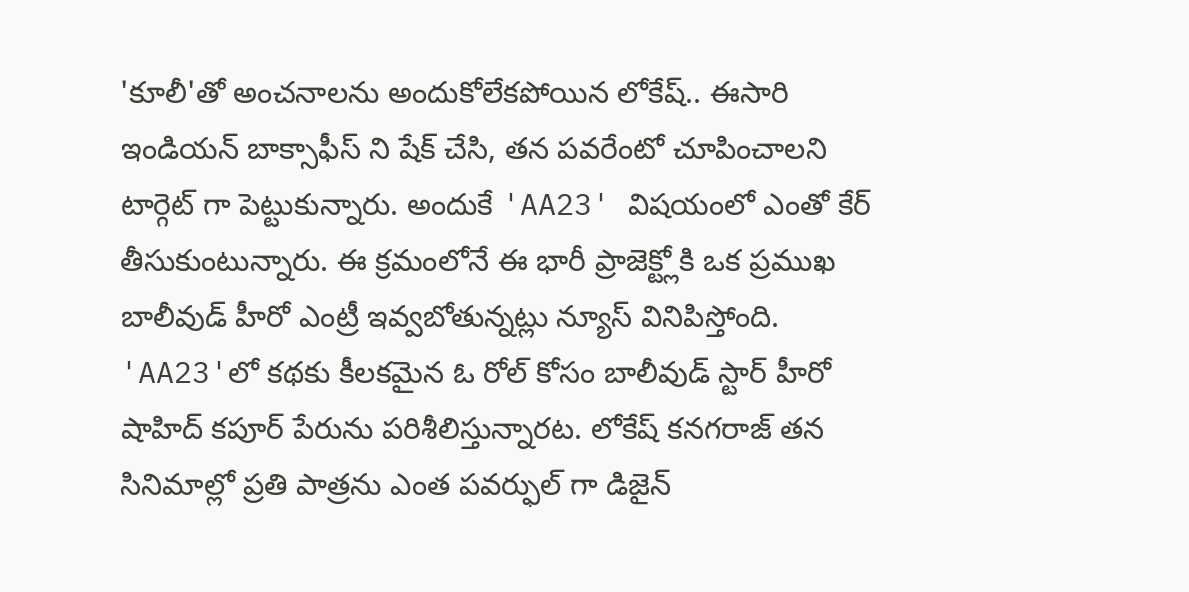'కూలీ'తో అంచనాలను అందుకోలేకపోయిన లోకేష్.. ఈసారి ఇండియన్ బాక్సాఫీస్ ని షేక్ చేసి, తన పవరేంటో చూపించాలని టార్గెట్ గా పెట్టుకున్నారు. అందుకే 'AA23' విషయంలో ఎంతో కేర్ తీసుకుంటున్నారు. ఈ క్రమంలోనే ఈ భారీ ప్రాజెక్ట్లోకి ఒక ప్రముఖ బాలీవుడ్ హీరో ఎంట్రీ ఇవ్వబోతున్నట్లు న్యూస్ వినిపిస్తోంది. 'AA23'లో కథకు కీలకమైన ఓ రోల్ కోసం బాలీవుడ్ స్టార్ హీరో షాహిద్ కపూర్ పేరును పరిశీలిస్తున్నారట. లోకేష్ కనగరాజ్ తన సినిమాల్లో ప్రతి పాత్రను ఎంత పవర్ఫుల్ గా డిజైన్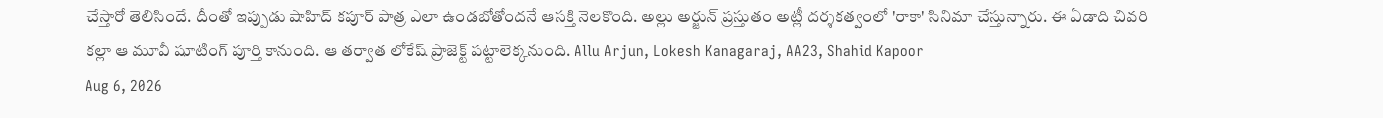చేస్తారో తెలిసిందే. దీంతో ఇప్పుడు షాహిద్ కపూర్ పాత్ర ఎలా ఉండబోతోందనే ఆసక్తి నెలకొంది. అల్లు అర్జున్ ప్రస్తుతం అట్లీ దర్శకత్వంలో 'రాకా' సినిమా చేస్తున్నారు. ఈ ఏడాది చివరి కల్లా ఆ మూవీ షూటింగ్ పూర్తి కానుంది. ఆ తర్వాత లోకేష్ ప్రాజెక్ట్ పట్టాలెక్కనుంది. Allu Arjun, Lokesh Kanagaraj, AA23, Shahid Kapoor
Aug 6, 2026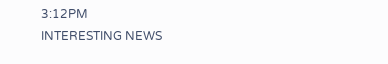3:12PM
INTERESTING NEWS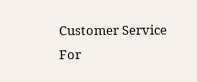Customer Service
For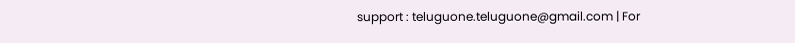support : teluguone.teluguone@gmail.com | For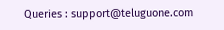Queries : support@teluguone.com